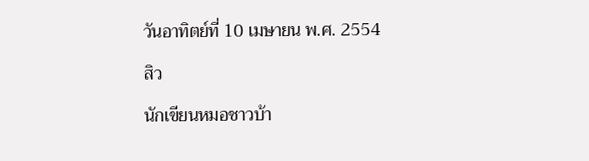วันอาทิตย์ที่ 10 เมษายน พ.ศ. 2554

สิว

นักเขียนหมอชาวบ้า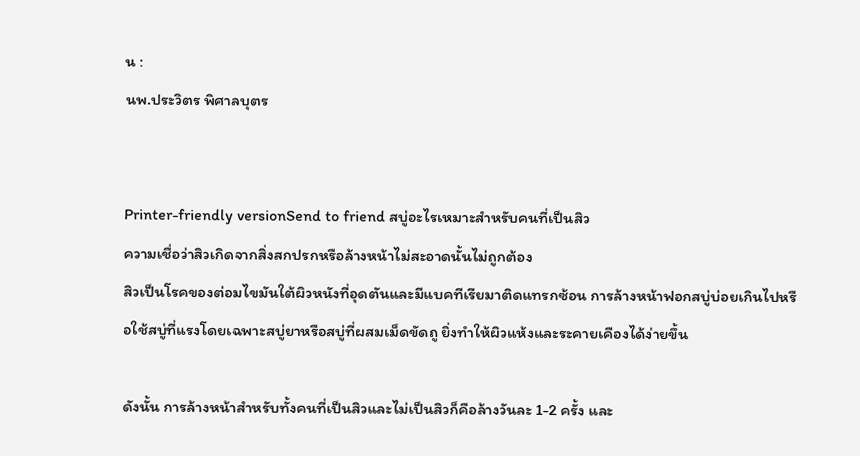น :
นพ.ประวิตร พิศาลบุตร


Printer-friendly versionSend to friend สบู่อะไรเหมาะสำหรับคนที่เป็นสิว
ความเชื่อว่าสิวเกิดจากสิ่งสกปรกหรือล้างหน้าไม่สะอาดนั้นไม่ถูกต้อง
สิวเป็นโรคของต่อมไขมันใต้ผิวหนังที่อุดตันและมีแบคทีเรียมาติดแทรกซ้อน การล้างหน้าฟอกสบู่บ่อยเกินไปหรือใช้สบู่ที่แรงโดยเฉพาะสบู่ยาหรือสบู่ที่ผสมเม็ดขัดถู ยิ่งทำให้ผิวแห้งและระคายเคืองได้ง่ายขึ้น

ดังนั้น การล้างหน้าสำหรับทั้งคนที่เป็นสิวและไม่เป็นสิวก็คือล้างวันละ 1-2 ครั้ง และ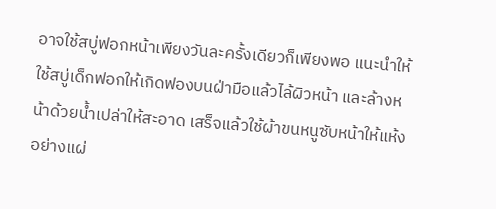อาจใช้สบู่ฟอกหน้าเพียงวันละครั้งเดียวก็เพียงพอ แนะนำให้ใช้สบู่เด็กฟอกให้เกิดฟองบนฝ่ามือแล้วไล้ผิวหน้า และล้างหน้าด้วยน้ำเปล่าให้สะอาด เสร็จแล้วใช้ผ้าขนหนูซับหน้าให้แห้งอย่างแผ่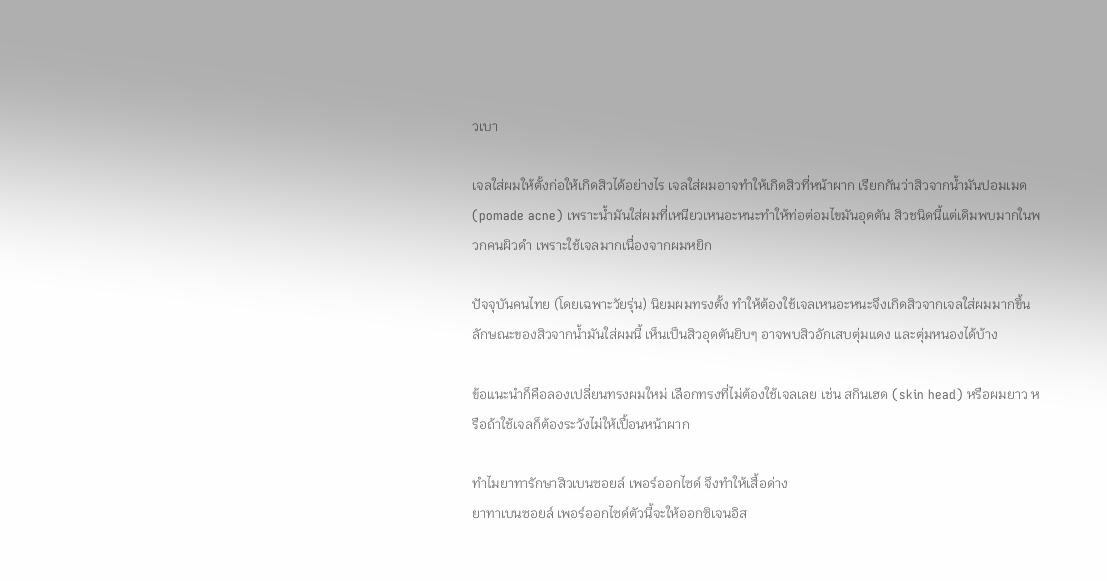วเบา

เจลใส่ผมให้ตั้งก่อให้เกิดสิวได้อย่างไร เจลใส่ผมอาจทำให้เกิดสิวที่หน้าผาก เรียกกันว่าสิวจากน้ำมันปอมเมด (pomade acne) เพราะน้ำมันใส่ผมที่เหนียวเหนอะหนะทำให้ท่อต่อมไขมันอุดตัน สิวชนิดนี้แต่เดิมพบมากในพวกคนผิวดำ เพราะใช้เจลมากเนื่องจากผมหยิก

ปัจจุบันคนไทย (โดยเฉพาะวัยรุ่น) นิยมผมทรงตั้ง ทำให้ต้องใช้เจลเหนอะหนะจึงเกิดสิวจากเจลใส่ผมมากขึ้น ลักษณะของสิวจากน้ำมันใส่ผมนี้ เห็นเป็นสิวอุดตันยิบๆ อาจพบสิวอักเสบตุ่มแดง และตุ่มหนองได้บ้าง

ข้อแนะนำก็คือลองเปลี่ยนทรงผมใหม่ เลือกทรงที่ไม่ต้องใช้เจลเลย เช่น สกินเฮด (skin head) หรือผมยาว หรือถ้าใช้เจลก็ต้องระวังไม่ให้เปื้อนหน้าผาก

ทำไมยาทารักษาสิวเบนซอยล์ เพอร์ออกไซด์ จึงทำให้เสื้อด่าง
ยาทาเบนซอยล์ เพอร์ออกไซด์ตัวนี้จะให้ออกซิเจนอิส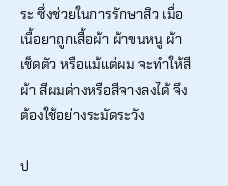ระ ซึ่งช่วยในการรักษาสิว เมื่อเนื้อยาถูกเสื้อผ้า ผ้าขนหนู ผ้าเช็ดตัว หรือแม้แต่ผม จะทำให้สีผ้า สีผมด่างหรือสีจางลงได้ จึงต้องใช้อย่างระมัดระวัง

ป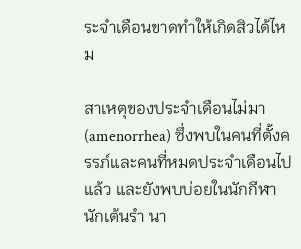ระจำเดือนขาดทำให้เกิดสิวได้ไหม

สาเหตุของประจำเดือนไม่มา (amenorrhea) ซึ่งพบในคนที่ตั้งครรภ์และคนที่หมดประจำเดือนไปแล้ว และยังพบบ่อยในนักกีฬา นักเต้นรำ นา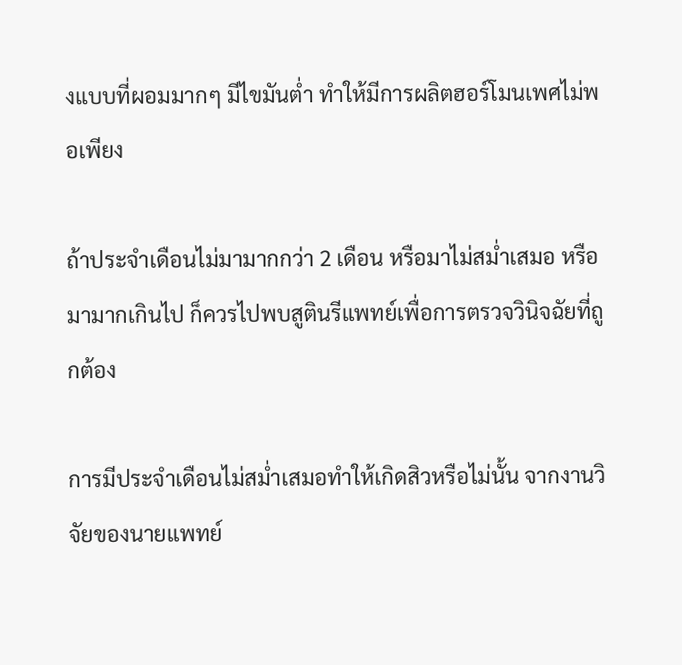งแบบที่ผอมมากๆ มีไขมันต่ำ ทำให้มีการผลิตฮอร์โมนเพศไม่พอเพียง

ถ้าประจำเดือนไม่มามากกว่า 2 เดือน หรือมาไม่สม่ำเสมอ หรือมามากเกินไป ก็ควรไปพบสูตินรีแพทย์เพื่อการตรวจวินิจฉัยที่ถูกต้อง

การมีประจำเดือนไม่สม่ำเสมอทำให้เกิดสิวหรือไม่นั้น จากงานวิจัยของนายแพทย์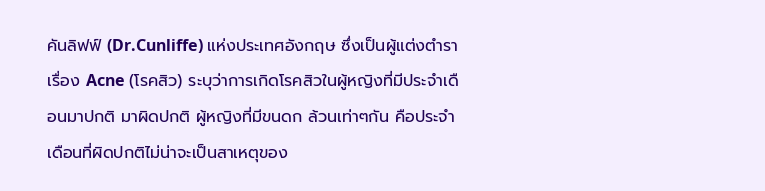คันลิฟฟ์ (Dr.Cunliffe) แห่งประเทศอังกฤษ ซึ่งเป็นผู้แต่งตำราเรื่อง Acne (โรคสิว) ระบุว่าการเกิดโรคสิวในผู้หญิงที่มีประจำเดือนมาปกติ มาผิดปกติ ผู้หญิงที่มีขนดก ล้วนเท่าๆกัน คือประจำเดือนที่ผิดปกติไม่น่าจะเป็นสาเหตุของ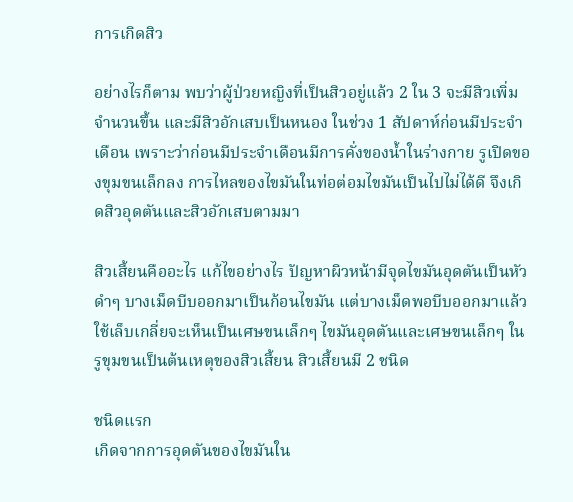การเกิดสิว

อย่างไรก็ตาม พบว่าผู้ป่วยหญิงที่เป็นสิวอยู่แล้ว 2 ใน 3 จะมีสิวเพิ่มจำนวนขึ้น และมีสิวอักเสบเป็นหนอง ในช่วง 1 สัปดาห์ก่อนมีประจำเดือน เพราะว่าก่อนมีประจำเดือนมีการคั่งของน้ำในร่างกาย รูเปิดของขุมขนเล็กลง การไหลของไขมันในท่อต่อมไขมันเป็นไปไม่ได้ดี จึงเกิดสิวอุดตันและสิวอักเสบตามมา

สิวเสี้ยนคืออะไร แก้ไขอย่างไร ปัญหาผิวหน้ามีจุดไขมันอุดตันเป็นหัวดำๆ บางเม็ดบีบออกมาเป็นก้อนไขมัน แต่บางเม็ดพอบีบออกมาแล้วใช้เล็บเกลี่ยจะเห็นเป็นเศษขนเล็กๆ ไขมันอุดตันและเศษขนเล็กๆ ในรูขุมขนเป็นต้นเหตุของสิวเสี้ยน สิวเสี้ยนมี 2 ชนิด

ชนิดแรก
เกิดจากการอุดตันของไขมันใน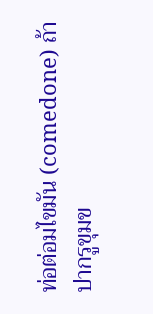ท่อต่อมไขมัน (comedone) ถ้าปากรูขุมข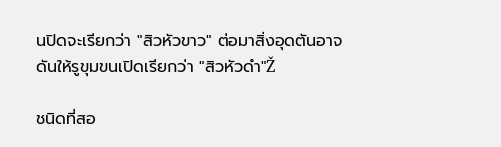นปิดจะเรียกว่า "สิวหัวขาว" ต่อมาสิ่งอุดตันอาจดันให้รูขุมขนเปิดเรียกว่า "สิวหัวดำ"Ž

ชนิดที่สอ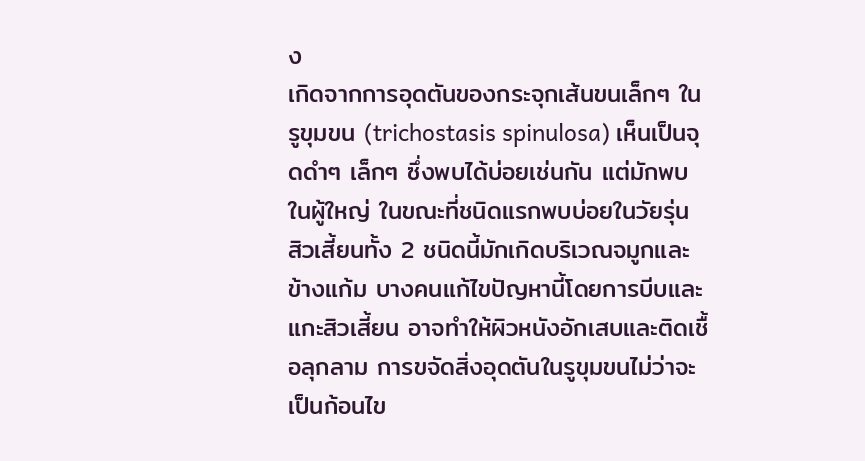ง
เกิดจากการอุดตันของกระจุกเส้นขนเล็กๆ ในรูขุมขน (trichostasis spinulosa) เห็นเป็นจุดดำๆ เล็กๆ ซึ่งพบได้บ่อยเช่นกัน แต่มักพบในผู้ใหญ่ ในขณะที่ชนิดแรกพบบ่อยในวัยรุ่น สิวเสี้ยนทั้ง 2 ชนิดนี้มักเกิดบริเวณจมูกและข้างแก้ม บางคนแก้ไขปัญหานี้โดยการบีบและแกะสิวเสี้ยน อาจทำให้ผิวหนังอักเสบและติดเชื้อลุกลาม การขจัดสิ่งอุดตันในรูขุมขนไม่ว่าจะเป็นก้อนไข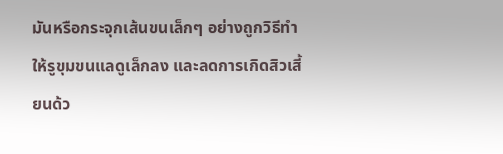มันหรือกระจุกเส้นขนเล็กๆ อย่างถูกวิธีทำให้รูขุมขนแลดูเล็กลง และลดการเกิดสิวเสี้ยนด้ว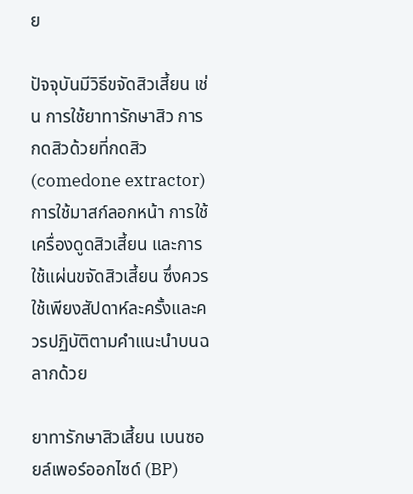ย

ปัจจุบันมีวิธีขจัดสิวเสี้ยน เช่น การใช้ยาทารักษาสิว การกดสิวด้วยที่กดสิว (comedone extractor) การใช้มาสก์ลอกหน้า การใช้เครื่องดูดสิวเสี้ยน และการใช้แผ่นขจัดสิวเสี้ยน ซึ่งควรใช้เพียงสัปดาห์ละครั้งและควรปฏิบัติตามคำแนะนำบนฉลากด้วย

ยาทารักษาสิวเสี้ยน เบนซอยล์เพอร์ออกไซด์ (BP)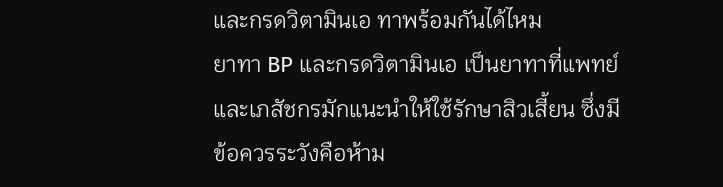และกรดวิตามินเอ ทาพร้อมกันได้ไหม
ยาทา BP และกรดวิตามินเอ เป็นยาทาที่แพทย์และเภสัชกรมักแนะนำให้ใช้รักษาสิวเสี้ยน ซึ่งมีข้อควรระวังคือห้าม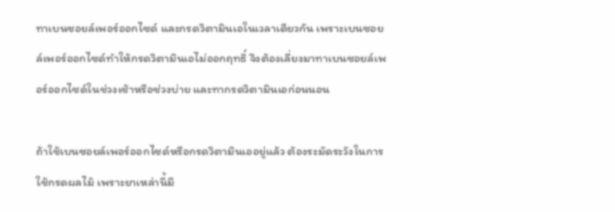ทาเบนซอยล์เพอร์ออกไซด์ และกรดวิตามินเอในเวลาเดียวกัน เพราะเบนซอยล์เพอร์ออกไซด์ทำให้กรดวิตามินเอไม่ออกฤทธิ์ จึงต้องเลี่ยงมาทาเบนซอยล์เพอร์ออกไซด์ในช่วงเช้าหรือช่วงบ่าย และทากรดวิตามินเอก่อนนอน

ถ้าใช้เบนซอยล์เพอร์ออกไซด์หรือกรดวิตามินเออยู่แล้ว ต้องระมัดระวังในการใช้กรดผลไม้ เพราะยาเหล่านี้มี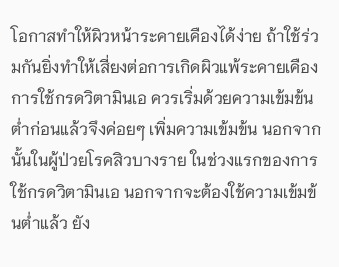โอกาสทำให้ผิวหน้าระคายเคืองได้ง่าย ถ้าใช้ร่วมกันยิ่งทำให้เสี่ยงต่อการเกิดผิวแพ้ระคายเคือง
การใช้กรดวิตามินเอ ควรเริ่มด้วยความเข้มข้นต่ำก่อนแล้วจึงค่อยๆ เพิ่มความเข้มข้น นอกจากนั้นในผู้ป่วยโรคสิวบางราย ในช่วงแรกของการใช้กรดวิตามินเอ นอกจากจะต้องใช้ความเข้มข้นต่ำแล้ว ยัง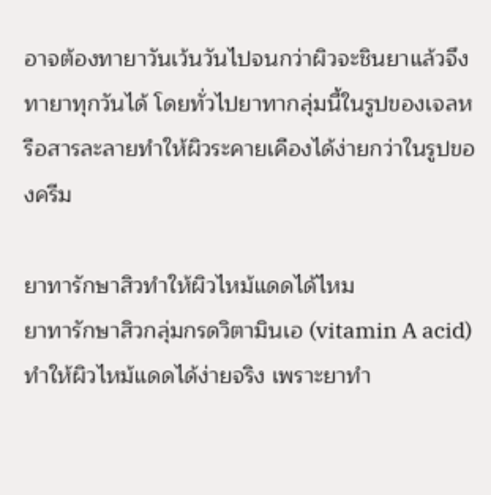อาจต้องทายาวันเว้นวันไปจนกว่าผิวจะชินยาแล้วจึงทายาทุกวันได้ โดยทั่วไปยาทากลุ่มนี้ในรูปของเจลหรือสารละลายทำให้ผิวระคายเคืองได้ง่ายกว่าในรูปของครีม

ยาทารักษาสิวทำให้ผิวไหม้แดดได้ไหม
ยาทารักษาสิวกลุ่มกรดวิตามินเอ (vitamin A acid) ทำให้ผิวไหม้แดดได้ง่ายจริง เพราะยาทำ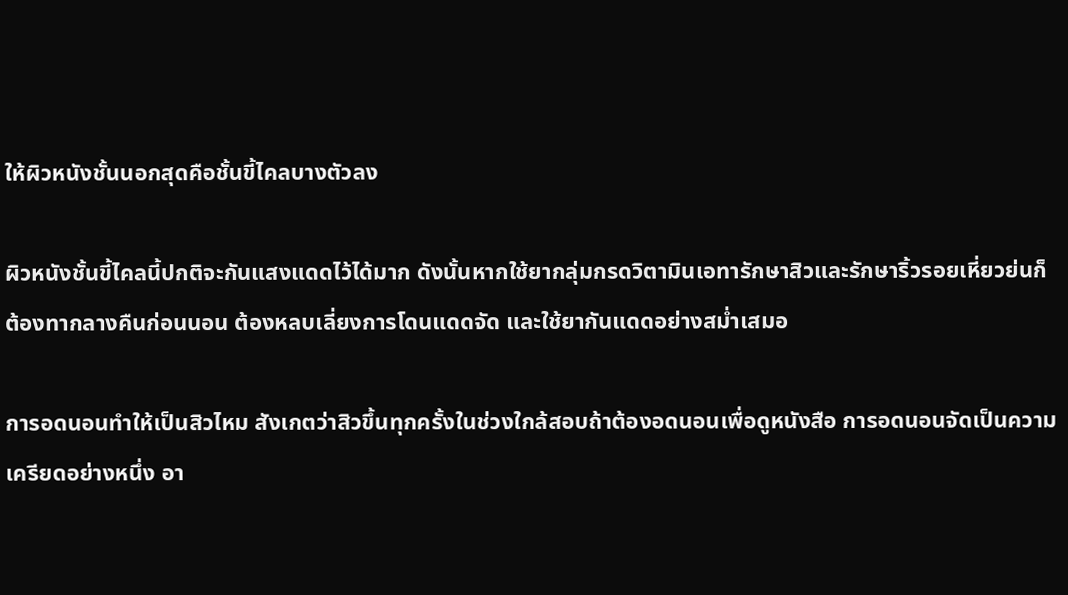ให้ผิวหนังชั้นนอกสุดคือชั้นขี้ไคลบางตัวลง

ผิวหนังชั้นขี้ไคลนี้ปกติจะกันแสงแดดไว้ได้มาก ดังนั้นหากใช้ยากลุ่มกรดวิตามินเอทารักษาสิวและรักษาริ้วรอยเหี่ยวย่นก็ต้องทากลางคืนก่อนนอน ต้องหลบเลี่ยงการโดนแดดจัด และใช้ยากันแดดอย่างสม่ำเสมอ

การอดนอนทำให้เป็นสิวไหม สังเกตว่าสิวขึ้นทุกครั้งในช่วงใกล้สอบถ้าต้องอดนอนเพื่อดูหนังสือ การอดนอนจัดเป็นความเครียดอย่างหนึ่ง อา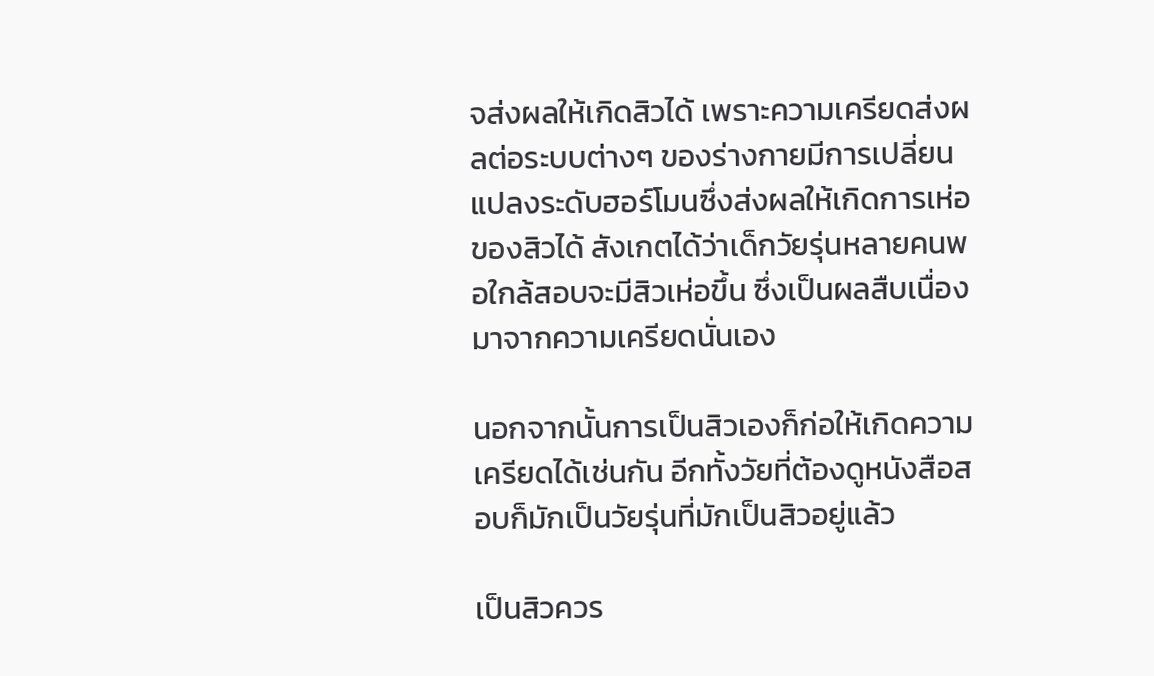จส่งผลให้เกิดสิวได้ เพราะความเครียดส่งผลต่อระบบต่างๆ ของร่างกายมีการเปลี่ยนแปลงระดับฮอร์โมนซึ่งส่งผลให้เกิดการเห่อของสิวได้ สังเกตได้ว่าเด็กวัยรุ่นหลายคนพอใกล้สอบจะมีสิวเห่อขึ้น ซึ่งเป็นผลสืบเนื่องมาจากความเครียดนั่นเอง

นอกจากนั้นการเป็นสิวเองก็ก่อให้เกิดความเครียดได้เช่นกัน อีกทั้งวัยที่ต้องดูหนังสือสอบก็มักเป็นวัยรุ่นที่มักเป็นสิวอยู่แล้ว

เป็นสิวควร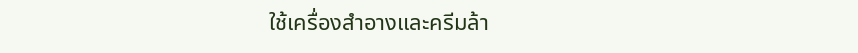ใช้เครื่องสำอางและครีมล้า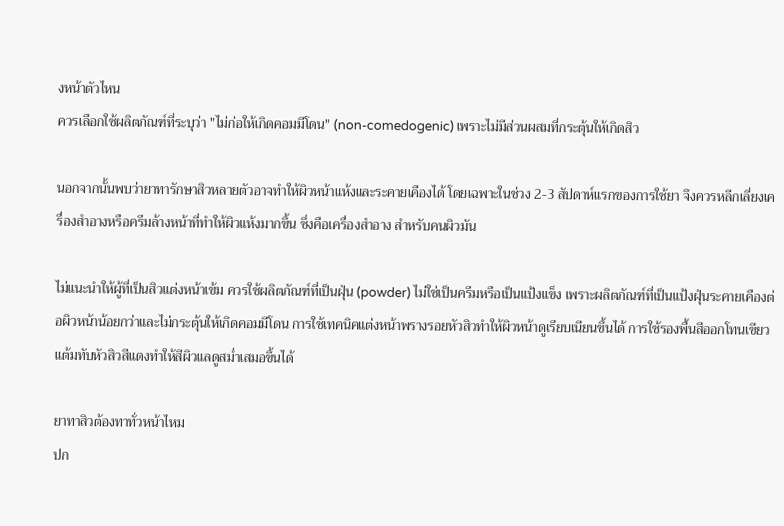งหน้าตัวไหน
ควรเลือกใช้ผลิตภัณฑ์ที่ระบุว่า "ไม่ก่อให้เกิดคอมมีโดน" (non-comedogenic) เพราะไม่มีส่วนผสมที่กระตุ้นให้เกิดสิว

นอกจากนั้นพบว่ายาทารักษาสิวหลายตัวอาจทำให้ผิวหน้าแห้งและระคายเคืองได้ โดยเฉพาะในช่วง 2-3 สัปดาห์แรกของการใช้ยา จึงควรหลีกเลี่ยงเครื่องสำอางหรือครีมล้างหน้าที่ทำให้ผิวแห้งมากขึ้น ซึ่งคือเครื่องสำอาง สำหรับคนผิวมัน

ไม่แนะนำให้ผู้ที่เป็นสิวแต่งหน้าเข้ม ควรใช้ผลิตภัณฑ์ที่เป็นฝุ่น (powder) ไม่ใช่เป็นครีมหรือเป็นแป้งแข็ง เพราะผลิตภัณฑ์ที่เป็นแป้งฝุ่นระคายเคืองต่อผิวหน้าน้อยกว่าและไม่กระตุ้นให้เกิดคอมมีโดน การใช้เทคนิคแต่งหน้าพรางรอยหัวสิวทำให้ผิวหน้าดูเรียบเนียนขึ้นได้ การใช้รองพื้นสีออกโทนเขียวแต้มทับหัวสิวสีแดงทำให้สีผิวแลดูสม่ำเสมอขึ้นได้

ยาทาสิวต้องทาทั่วหน้าไหม
ปก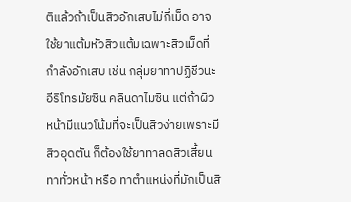ติแล้วถ้าเป็นสิวอักเสบไม่กี่เม็ด อาจใช้ยาแต้มหัวสิวแต้มเฉพาะสิวเม็ดที่กำลังอักเสบ เช่น กลุ่มยาทาปฏิชีวนะ อีริโทรมัยซิน คลินดาไมซิน แต่ถ้าผิวหน้ามีแนวโน้มที่จะเป็นสิวง่ายเพราะมีสิวอุดตัน ก็ต้องใช้ยาทาลดสิวเสี้ยนทาทั่วหน้า หรือ ทาตำแหน่งที่มักเป็นสิ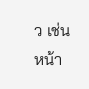ว เช่น หน้า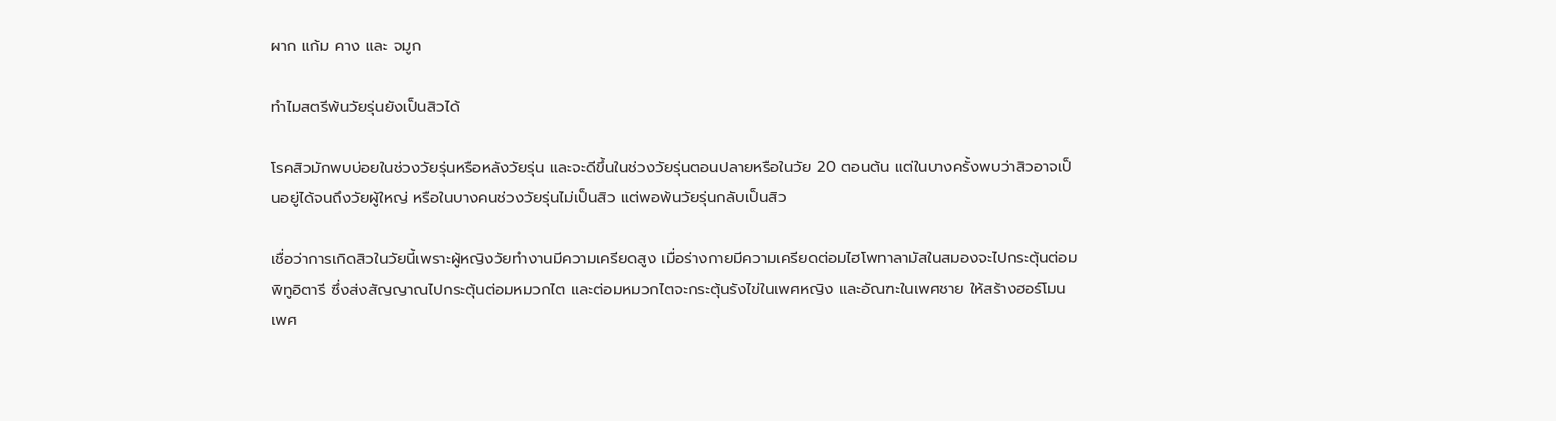ผาก แก้ม คาง และ จมูก

ทำไมสตรีพ้นวัยรุ่นยังเป็นสิวได้

โรคสิวมักพบบ่อยในช่วงวัยรุ่นหรือหลังวัยรุ่น และจะดีขึ้นในช่วงวัยรุ่นตอนปลายหรือในวัย 20 ตอนต้น แต่ในบางครั้งพบว่าสิวอาจเป็นอยู่ได้จนถึงวัยผู้ใหญ่ หรือในบางคนช่วงวัยรุ่นไม่เป็นสิว แต่พอพ้นวัยรุ่นกลับเป็นสิว

เชื่อว่าการเกิดสิวในวัยนี้เพราะผู้หญิงวัยทำงานมีความเครียดสูง เมื่อร่างกายมีความเครียดต่อมไฮโพทาลามัสในสมองจะไปกระตุ้นต่อมพิทูอิตารี ซึ่งส่งสัญญาณไปกระตุ้นต่อมหมวกไต และต่อมหมวกไตจะกระตุ้นรังไข่ในเพศหญิง และอัณฑะในเพศชาย ให้สร้างฮอร์โมนเพศ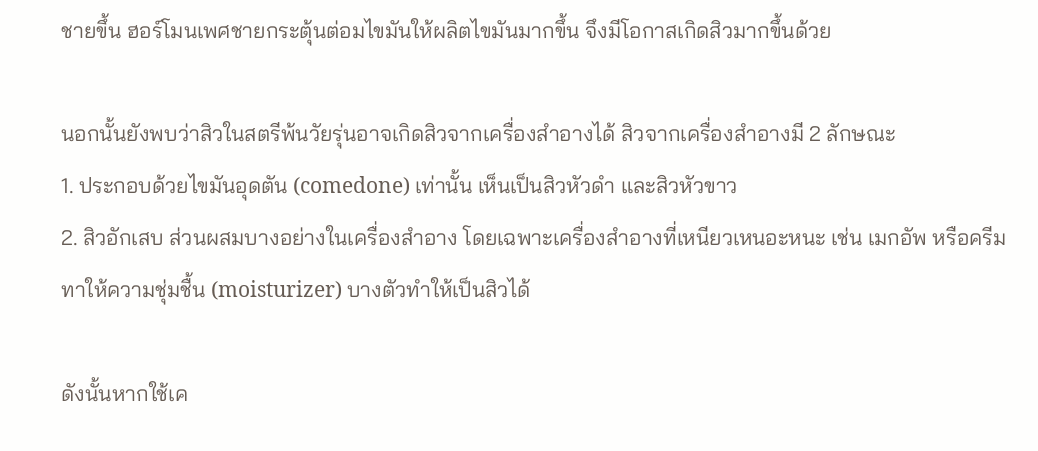ชายขึ้น ฮอร์โมนเพศชายกระตุ้นต่อมไขมันให้ผลิตไขมันมากขึ้น จึงมีโอกาสเกิดสิวมากขึ้นด้วย

นอกนั้นยังพบว่าสิวในสตรีพ้นวัยรุ่นอาจเกิดสิวจากเครื่องสำอางได้ สิวจากเครื่องสำอางมี 2 ลักษณะ
1. ประกอบด้วยไขมันอุดตัน (comedone) เท่านั้น เห็นเป็นสิวหัวดำ และสิวหัวขาว
2. สิวอักเสบ ส่วนผสมบางอย่างในเครื่องสำอาง โดยเฉพาะเครื่องสำอางที่เหนียวเหนอะหนะ เช่น เมกอัพ หรือครีมทาให้ความชุ่มชื้น (moisturizer) บางตัวทำให้เป็นสิวได้

ดังนั้นหากใช้เค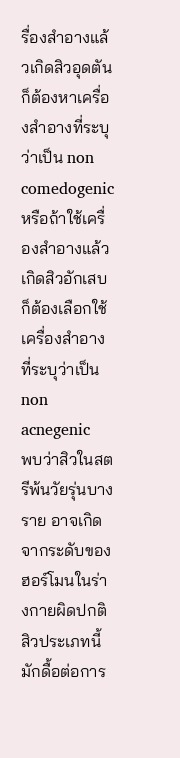รื่องสำอางแล้วเกิดสิวอุดตัน ก็ต้องหาเครื่องสำอางที่ระบุว่าเป็น non comedogenic หรือถ้าใช้เครื่องสำอางแล้วเกิดสิวอักเสบ ก็ต้องเลือกใช้เครื่องสำอางที่ระบุว่าเป็น non acnegenic
พบว่าสิวในสตรีพ้นวัยรุ่นบางราย อาจเกิดจากระดับของฮอร์โมนในร่างกายผิดปกติ สิวประเภทนี้มักดื้อต่อการ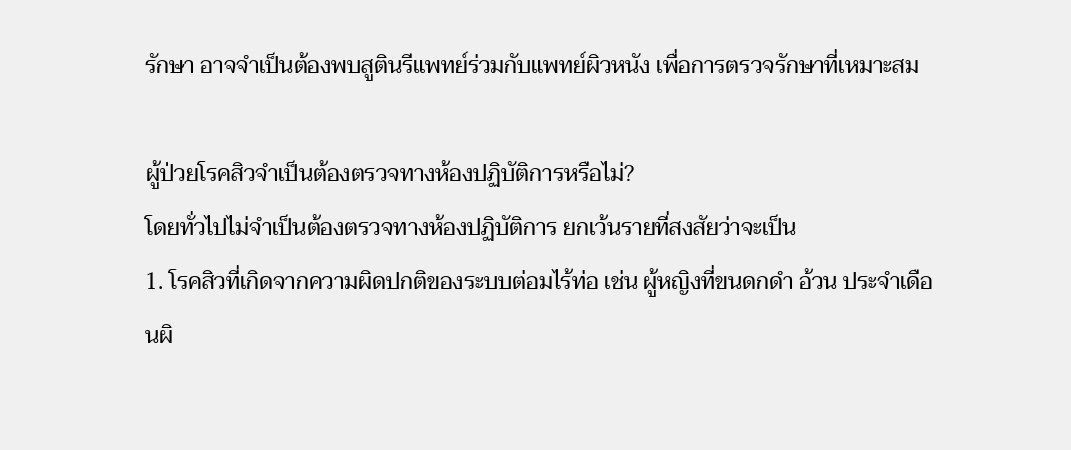รักษา อาจจำเป็นต้องพบสูตินรีแพทย์ร่วมกับแพทย์ผิวหนัง เพื่อการตรวจรักษาที่เหมาะสม

ผู้ป่วยโรคสิวจำเป็นต้องตรวจทางห้องปฏิบัติการหรือไม่?
โดยทั่วไปไม่จำเป็นต้องตรวจทางห้องปฏิบัติการ ยกเว้นรายที่สงสัยว่าจะเป็น
1. โรคสิวที่เกิดจากความผิดปกติของระบบต่อมไร้ท่อ เช่น ผู้หญิงที่ขนดกดำ อ้วน ประจำเดือนผิ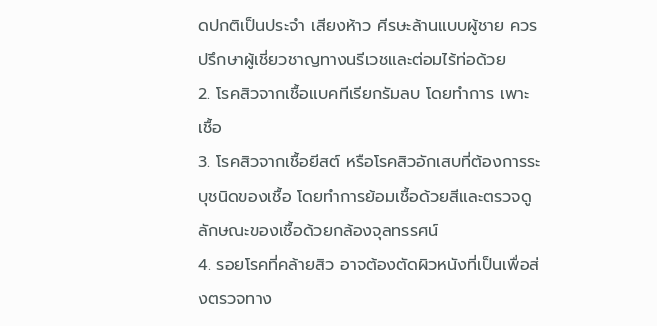ดปกติเป็นประจำ เสียงห้าว ศีรษะล้านแบบผู้ชาย ควรปรึกษาผู้เชี่ยวชาญทางนรีเวชและต่อมไร้ท่อด้วย
2. โรคสิวจากเชื้อแบคทีเรียกรัมลบ โดยทำการ เพาะเชื้อ
3. โรคสิวจากเชื้อยีสต์ หรือโรคสิวอักเสบที่ต้องการระบุชนิดของเชื้อ โดยทำการย้อมเชื้อด้วยสีและตรวจดูลักษณะของเชื้อด้วยกล้องจุลทรรศน์
4. รอยโรคที่คล้ายสิว อาจต้องตัดผิวหนังที่เป็นเพื่อส่งตรวจทาง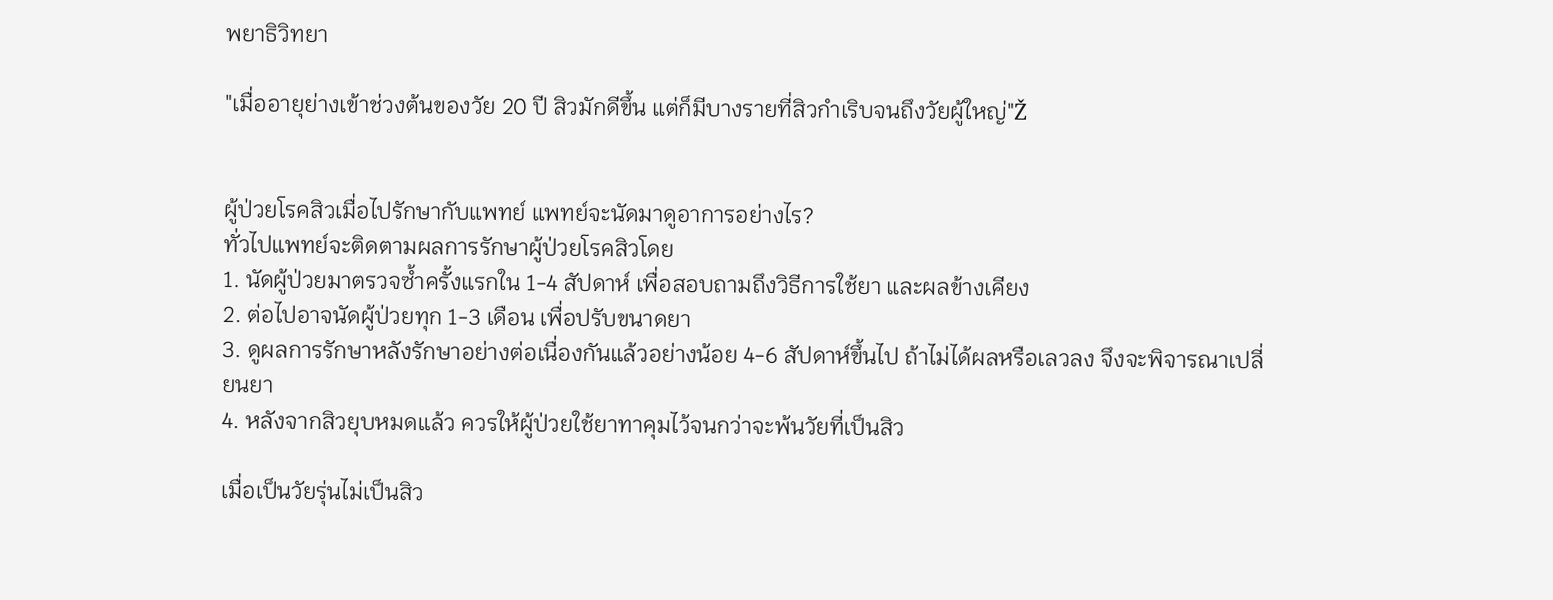พยาธิวิทยา

"เมื่ออายุย่างเข้าช่วงต้นของวัย 20 ปี สิวมักดีขึ้น แต่ก็มีบางรายที่สิวกำเริบจนถึงวัยผู้ใหญ่"Ž


ผู้ป่วยโรคสิวเมื่อไปรักษากับแพทย์ แพทย์จะนัดมาดูอาการอย่างไร?
ทั่วไปแพทย์จะติดตามผลการรักษาผู้ป่วยโรคสิวโดย
1. นัดผู้ป่วยมาตรวจซ้ำครั้งแรกใน 1-4 สัปดาห์ เพื่อสอบถามถึงวิธีการใช้ยา และผลข้างเคียง
2. ต่อไปอาจนัดผู้ป่วยทุก 1-3 เดือน เพื่อปรับขนาดยา
3. ดูผลการรักษาหลังรักษาอย่างต่อเนื่องกันแล้วอย่างน้อย 4-6 สัปดาห์ขึ้นไป ถ้าไม่ได้ผลหรือเลวลง จึงจะพิจารณาเปลี่ยนยา
4. หลังจากสิวยุบหมดแล้ว ควรให้ผู้ป่วยใช้ยาทาคุมไว้จนกว่าจะพ้นวัยที่เป็นสิว

เมื่อเป็นวัยรุ่นไม่เป็นสิว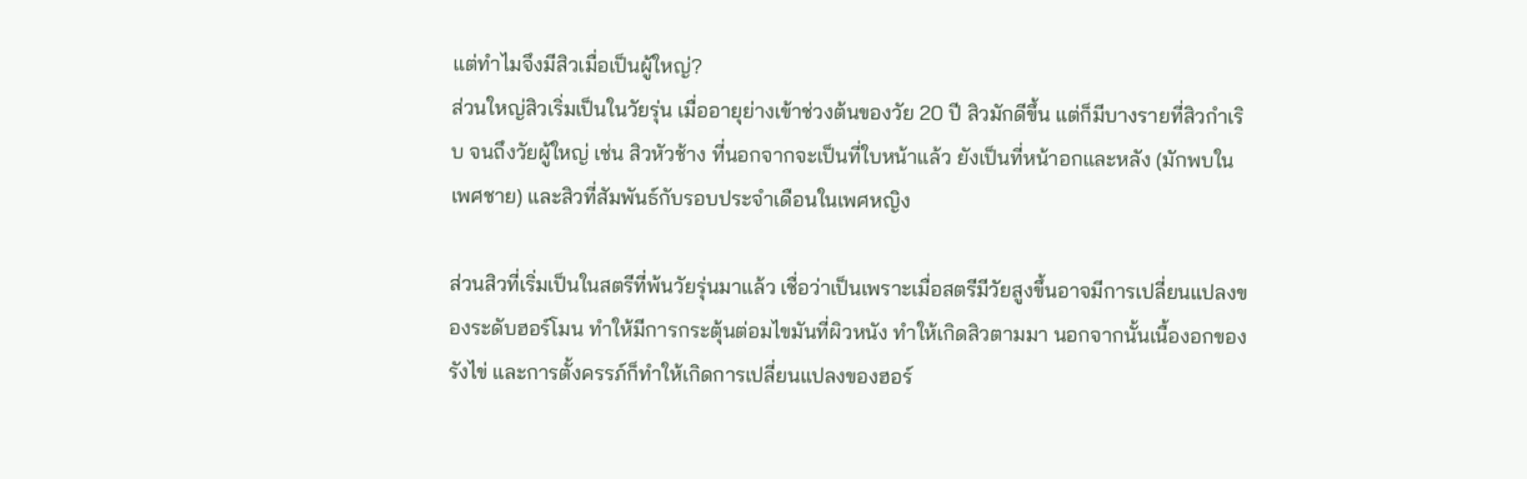แต่ทำไมจึงมีสิวเมื่อเป็นผู้ใหญ่?
ส่วนใหญ่สิวเริ่มเป็นในวัยรุ่น เมื่ออายุย่างเข้าช่วงต้นของวัย 20 ปี สิวมักดีขึ้น แต่ก็มีบางรายที่สิวกำเริบ จนถึงวัยผู้ใหญ่ เช่น สิวหัวช้าง ที่นอกจากจะเป็นที่ใบหน้าแล้ว ยังเป็นที่หน้าอกและหลัง (มักพบในเพศชาย) และสิวที่สัมพันธ์กับรอบประจำเดือนในเพศหญิง

ส่วนสิวที่เริ่มเป็นในสตรีที่พ้นวัยรุ่นมาแล้ว เชื่อว่าเป็นเพราะเมื่อสตรีมีวัยสูงขึ้นอาจมีการเปลี่ยนแปลงของระดับฮอร์โมน ทำให้มีการกระตุ้นต่อมไขมันที่ผิวหนัง ทำให้เกิดสิวตามมา นอกจากนั้นเนื้องอกของรังไข่ และการตั้งครรภ์ก็ทำให้เกิดการเปลี่ยนแปลงของฮอร์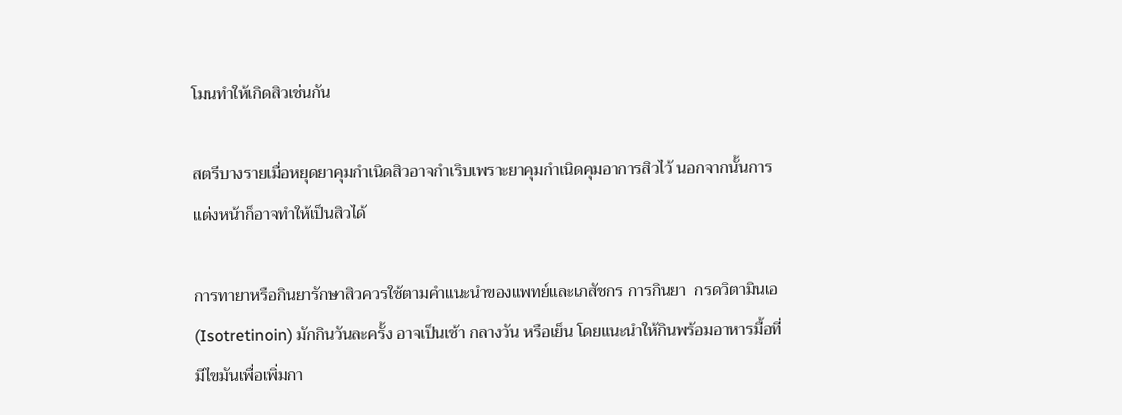โมนทำให้เกิดสิวเช่นกัน

สตรีบางรายเมื่อหยุดยาคุมกำเนิดสิวอาจกำเริบเพราะยาคุมกำเนิดคุมอาการสิวไว้ นอกจากนั้นการแต่งหน้าก็อาจทำให้เป็นสิวได้

การทายาหรือกินยารักษาสิวควรใช้ตามคำแนะนำของแพทย์และเภสัชกร การกินยา  กรดวิตามินเอ (Isotretinoin) มักกินวันละครั้ง อาจเป็นเช้า กลางวัน หรือเย็น โดยแนะนำให้กินพร้อมอาหารมื้อที่มีไขมันเพื่อเพิ่มกา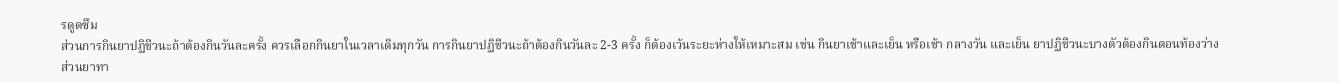รดูดซึม
ส่วนการกินยาปฏิชีวนะถ้าต้องกินวันละครั้ง ควรเลือกกินยาในเวลาเดิมทุกวัน การกินยาปฏิชีวนะถ้าต้องกินวันละ 2-3 ครั้ง ก็ต้องเว้นระยะห่างให้เหมาะสม เช่น กินยาเช้าและเย็น หรือเช้า กลางวัน และเย็น ยาปฏิชีวนะบางตัวต้องกินตอนท้องว่าง
ส่วนยาทา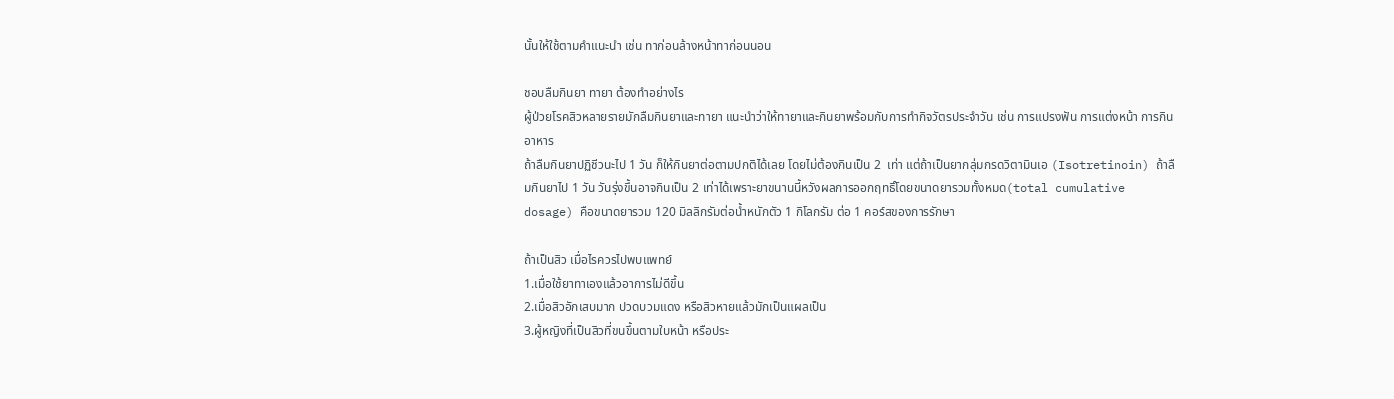นั้นให้ใช้ตามคำแนะนำ เช่น ทาก่อนล้างหน้าทาก่อนนอน

ชอบลืมกินยา ทายา ต้องทำอย่างไร
ผู้ป่วยโรคสิวหลายรายมักลืมกินยาและทายา แนะนำว่าให้ทายาและกินยาพร้อมกับการทำกิจวัตรประจำวัน เช่น การแปรงฟัน การแต่งหน้า การกินอาหาร
ถ้าลืมกินยาปฏิชีวนะไป 1 วัน ก็ให้กินยาต่อตามปกติได้เลย โดยไม่ต้องกินเป็น 2  เท่า แต่ถ้าเป็นยากลุ่มกรดวิตามินเอ (Isotretinoin) ถ้าลืมกินยาไป 1 วัน วันรุ่งขึ้นอาจกินเป็น 2 เท่าได้เพราะยาขนานนี้หวังผลการออกฤทธิ์โดยขนาดยารวมทั้งหมด(total cumulative dosage) คือขนาดยารวม 120 มิลลิกรัมต่อน้ำหนักตัว 1 กิโลกรัม ต่อ 1 คอร์สของการรักษา

ถ้าเป็นสิว เมื่อไรควรไปพบแพทย์
1.เมื่อใช้ยาทาเองแล้วอาการไม่ดีขึ้น
2.เมื่อสิวอักเสบมาก ปวดบวมแดง หรือสิวหายแล้วมักเป็นแผลเป็น
3.ผู้หญิงที่เป็นสิวที่ขนขึ้นตามใบหน้า หรือประ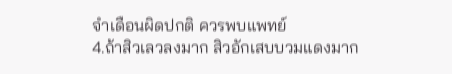จำเดือนผิดปกติ ควรพบแพทย์
4.ถ้าสิวเลวลงมาก สิวอักเสบบวมแดงมาก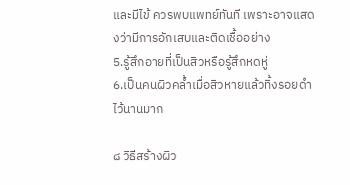และมีไข้ ควรพบแพทย์ทันที เพราะอาจแสดงว่ามีการอักเสบและติดเชื้ออย่าง
5.รู้สึกอายที่เป็นสิวหรือรู้สึกหดหู่
6.เป็นคนผิวคล้ำเมื่อสิวหายแล้วทิ้งรอยดำไว้นานมาก

๘ วิธีสร้างผิว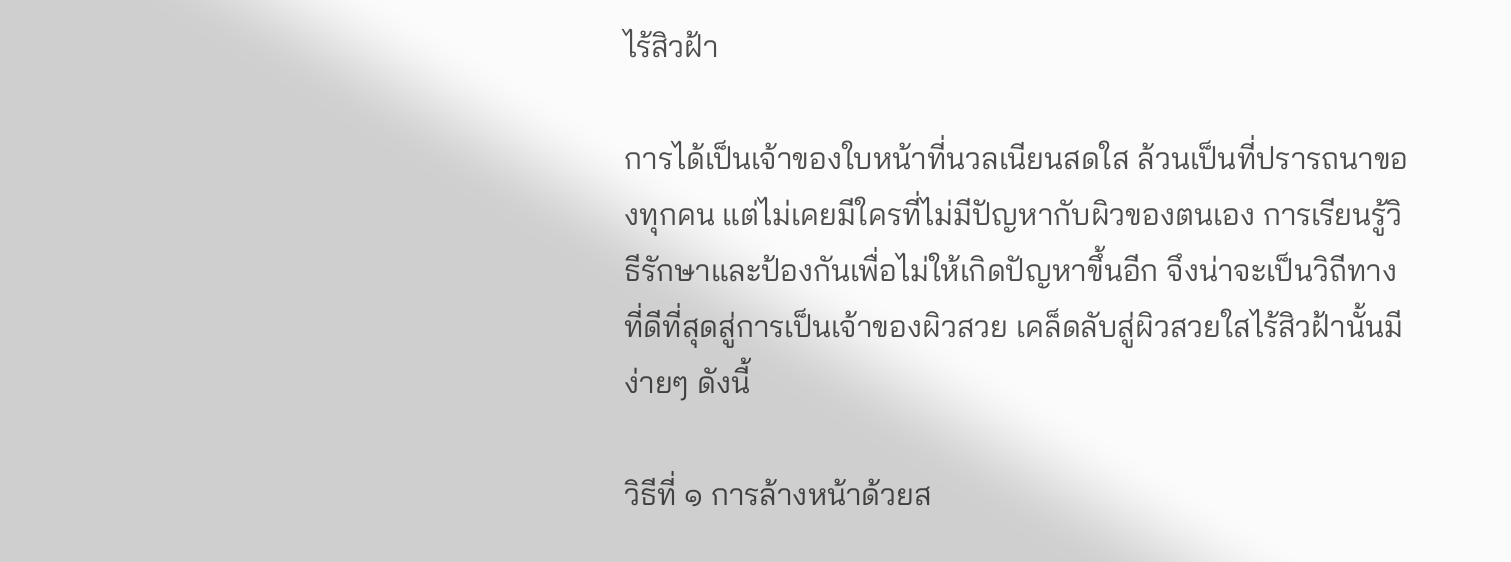ไร้สิวฝ้า

การได้เป็นเจ้าของใบหน้าที่นวลเนียนสดใส ล้วนเป็นที่ปรารถนาของทุกคน แต่ไม่เคยมีใครที่ไม่มีปัญหากับผิวของตนเอง การเรียนรู้วิธีรักษาและป้องกันเพื่อไม่ให้เกิดปัญหาขึ้นอีก จึงน่าจะเป็นวิถีทางที่ดีที่สุดสู่การเป็นเจ้าของผิวสวย เคล็ดลับสู่ผิวสวยใสไร้สิวฝ้านั้นมีง่ายๆ ดังนี้

วิธีที่ ๑ การล้างหน้าด้วยส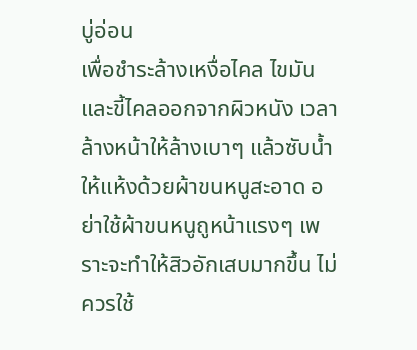บู่อ่อน
เพื่อชำระล้างเหงื่อไคล ไขมันและขี้ไคลออกจากผิวหนัง เวลาล้างหน้าให้ล้างเบาๆ แล้วซับน้ำให้แห้งด้วยผ้าขนหนูสะอาด อย่าใช้ผ้าขนหนูถูหน้าแรงๆ เพราะจะทำให้สิวอักเสบมากขึ้น ไม่ควรใช้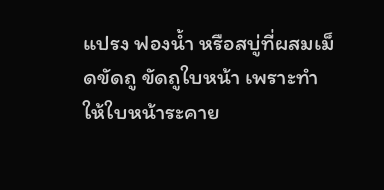แปรง ฟองน้ำ หรือสบู่ที่ผสมเม็ดขัดถู ขัดถูใบหน้า เพราะทำให้ใบหน้าระคาย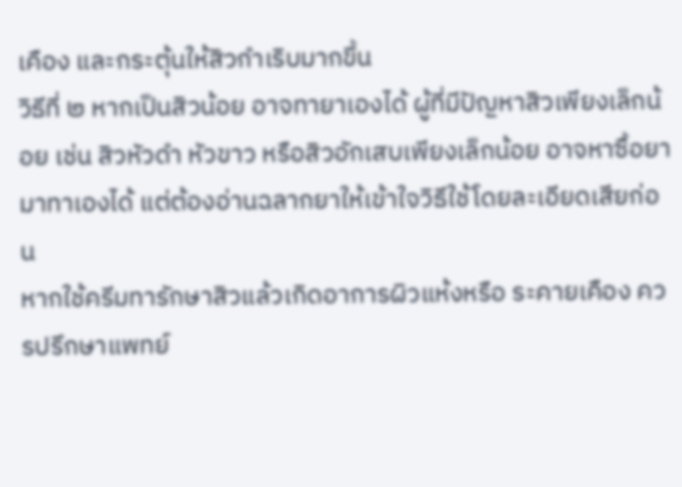เคือง และกระตุ้นให้สิวกำเริบมากขึ้น
วิธีที่ ๒ หากเป็นสิวน้อย อาจทายาเองได้ ผู้ที่มีปัญหาสิวเพียงเล็กน้อย เช่น สิวหัวดำ หัวขาว หรือสิวอักเสบเพียงเล็กน้อย อาจหาซื้อยามาทาเองได้ แต่ต้องอ่านฉลากยาให้เข้าใจวิธีใช้โดยละเอียดเสียก่อน
หากใช้ครีมทารักษาสิวแล้วเกิดอาการผิวแห้งหรือ ระคายเคือง ควรปรึกษาแพทย์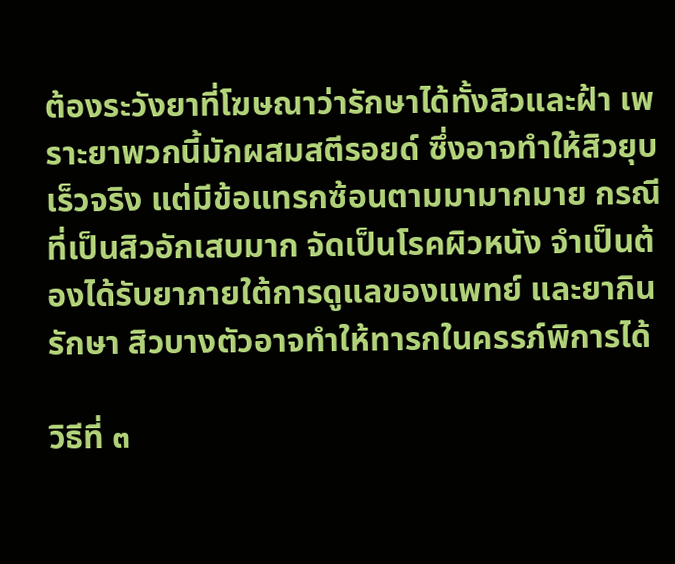ต้องระวังยาที่โฆษณาว่ารักษาได้ทั้งสิวและฝ้า เพราะยาพวกนี้มักผสมสตีรอยด์ ซึ่งอาจทำให้สิวยุบเร็วจริง แต่มีข้อแทรกซ้อนตามมามากมาย กรณีที่เป็นสิวอักเสบมาก จัดเป็นโรคผิวหนัง จำเป็นต้องได้รับยาภายใต้การดูแลของแพทย์ และยากินรักษา สิวบางตัวอาจทำให้ทารกในครรภ์พิการได้

วิธีที่ ๓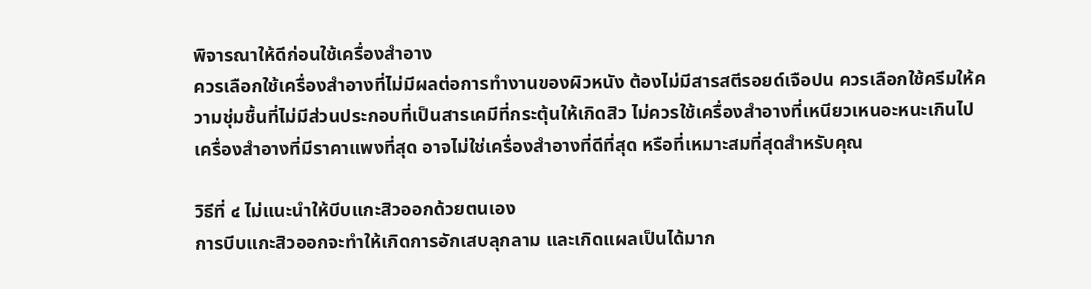พิจารณาให้ดีก่อนใช้เครื่องสำอาง
ควรเลือกใช้เครื่องสำอางที่ไม่มีผลต่อการทำงานของผิวหนัง ต้องไม่มีสารสตีรอยด์เจือปน ควรเลือกใช้ครีมให้ความชุ่มชื้นที่ไม่มีส่วนประกอบที่เป็นสารเคมีที่กระตุ้นให้เกิดสิว ไม่ควรใช้เครื่องสำอางที่เหนียวเหนอะหนะเกินไป เครื่องสำอางที่มีราคาแพงที่สุด อาจไม่ใช่เครื่องสำอางที่ดีที่สุด หรือที่เหมาะสมที่สุดสำหรับคุณ

วิธีที่ ๔ ไม่แนะนำให้บีบแกะสิวออกด้วยตนเอง
การบีบแกะสิวออกจะทำให้เกิดการอักเสบลุกลาม และเกิดแผลเป็นได้มาก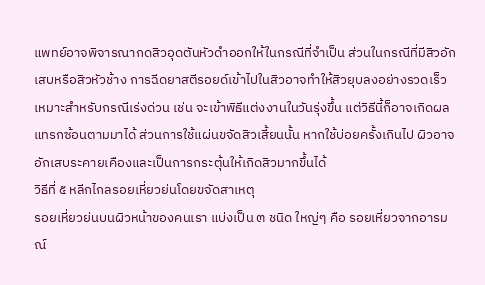แพทย์อาจพิจารณากดสิวอุดตันหัวดำออกให้ในกรณีที่จำเป็น ส่วนในกรณีที่มีสิวอักเสบหรือสิวหัวช้าง การฉีดยาสตีรอยด์เข้าไปในสิวอาจทำให้สิวยุบลงอย่างรวดเร็ว เหมาะสำหรับกรณีเร่งด่วน เช่น จะเข้าพิธีแต่งงานในวันรุ่งขึ้น แต่วิธีนี้ก็อาจเกิดผลแทรกซ้อนตามมาได้ ส่วนการใช้แผ่นขจัดสิวเสี้ยนนั้น หากใช้บ่อยครั้งเกินไป ผิวอาจอักเสบระคายเคืองและเป็นการกระตุ้นให้เกิดสิวมากขึ้นได้
วิธีที่ ๕ หลีกไกลรอยเหี่ยวย่นโดยขจัดสาเหตุ
รอยเหี่ยวย่นบนผิวหน้าของคนเรา แบ่งเป็น ๓ ชนิด ใหญ่ๆ คือ รอยเหี่ยวจากอารมณ์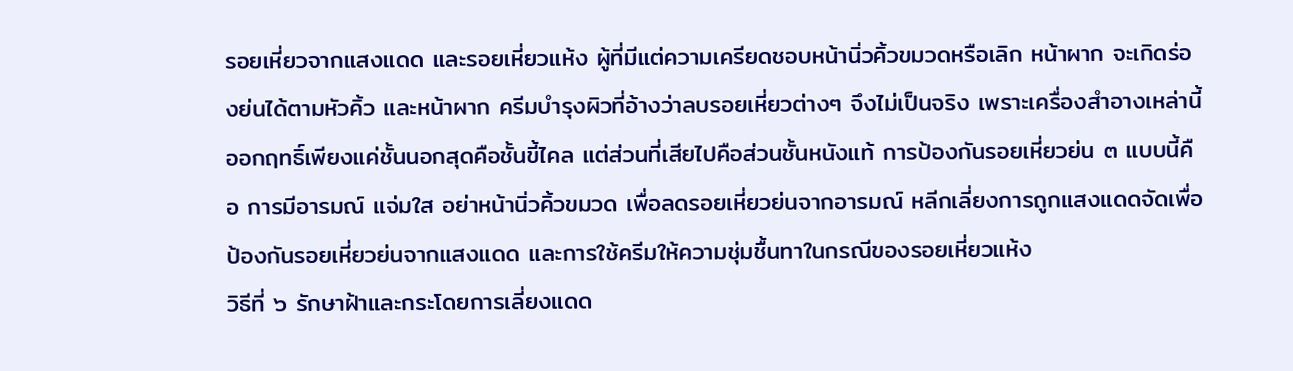รอยเหี่ยวจากแสงแดด และรอยเหี่ยวแห้ง ผู้ที่มีแต่ความเครียดชอบหน้านิ่วคิ้วขมวดหรือเลิก หน้าผาก จะเกิดร่องย่นได้ตามหัวคิ้ว และหน้าผาก ครีมบำรุงผิวที่อ้างว่าลบรอยเหี่ยวต่างๆ จึงไม่เป็นจริง เพราะเครื่องสำอางเหล่านี้ออกฤทธิ์เพียงแค่ชั้นนอกสุดคือชั้นขี้ไคล แต่ส่วนที่เสียไปคือส่วนชั้นหนังแท้ การป้องกันรอยเหี่ยวย่น ๓ แบบนี้คือ การมีอารมณ์ แจ่มใส อย่าหน้านิ่วคิ้วขมวด เพื่อลดรอยเหี่ยวย่นจากอารมณ์ หลีกเลี่ยงการถูกแสงแดดจัดเพื่อป้องกันรอยเหี่ยวย่นจากแสงแดด และการใช้ครีมให้ความชุ่มชื้นทาในกรณีของรอยเหี่ยวแห้ง
วิธีที่ ๖ รักษาฝ้าและกระโดยการเลี่ยงแดด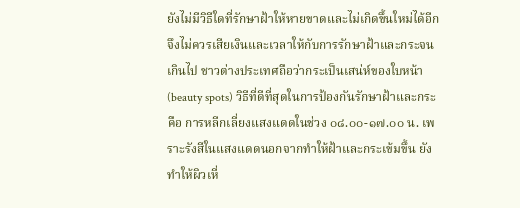ยังไม่มีวิธีใดที่รักษาฝ้าให้หายขาดและไม่เกิดขึ้นใหม่ได้อีก จึงไม่ควรเสียเงินและเวลาให้กับการรักษาฝ้าและกระจนเกินไป ชาวต่างประเทศถือว่ากระเป็นเสน่ห์ของใบหน้า (beauty spots) วิธีที่ดีที่สุดในการป้องกันรักษาฝ้าและกระ คือ การหลีกเลี่ยงแสงแดดในช่วง ๐๘.๐๐-๑๗.๐๐ น. เพราะรังสีในแสงแดดนอกจากทำให้ฝ้าและกระเข้มขึ้น ยังทำให้ผิวเหี่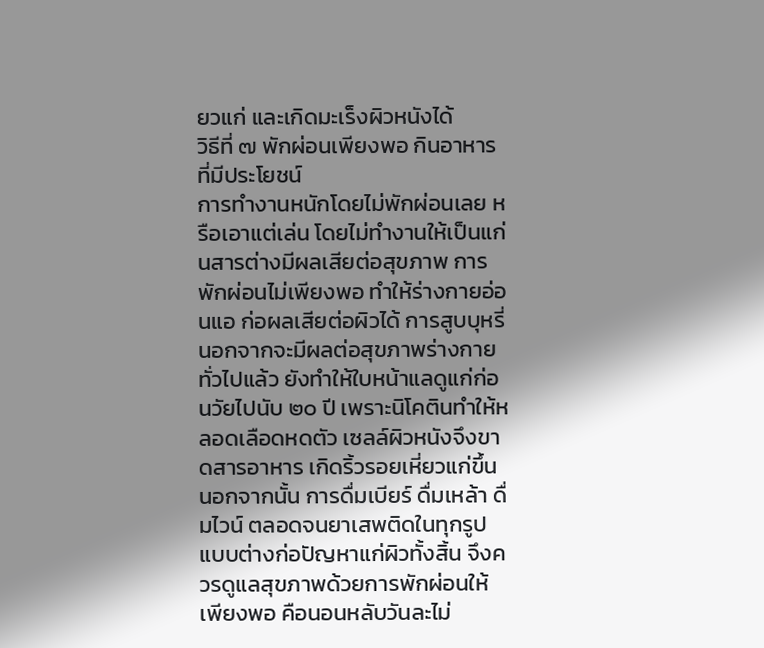ยวแก่ และเกิดมะเร็งผิวหนังได้
วิธีที่ ๗ พักผ่อนเพียงพอ กินอาหารที่มีประโยชน์
การทำงานหนักโดยไม่พักผ่อนเลย หรือเอาแต่เล่น โดยไม่ทำงานให้เป็นแก่นสารต่างมีผลเสียต่อสุขภาพ การพักผ่อนไม่เพียงพอ ทำให้ร่างกายอ่อนแอ ก่อผลเสียต่อผิวได้ การสูบบุหรี่นอกจากจะมีผลต่อสุขภาพร่างกายทั่วไปแล้ว ยังทำให้ใบหน้าแลดูแก่ก่อนวัยไปนับ ๒๐ ปี เพราะนิโคตินทำให้หลอดเลือดหดตัว เซลล์ผิวหนังจึงขาดสารอาหาร เกิดริ้วรอยเหี่ยวแก่ขึ้น นอกจากนั้น การดื่มเบียร์ ดื่มเหล้า ดื่มไวน์ ตลอดจนยาเสพติดในทุกรูปแบบต่างก่อปัญหาแก่ผิวทั้งสิ้น จึงควรดูแลสุขภาพด้วยการพักผ่อนให้เพียงพอ คือนอนหลับวันละไม่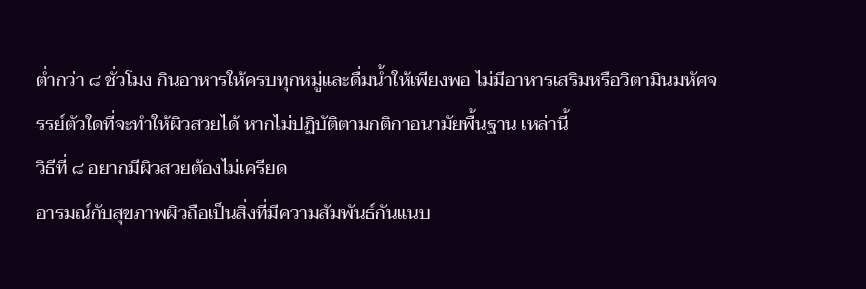ต่ำกว่า ๘ ชั่วโมง กินอาหารให้ครบทุกหมู่และดื่มน้ำให้เพียงพอ ไม่มีอาหารเสริมหรือวิตามินมหัศจรรย์ตัวใดที่จะทำให้ผิวสวยได้ หากไม่ปฏิบัติตามกติกาอนามัยพื้นฐาน เหล่านี้
วิธีที่ ๘ อยากมีผิวสวยต้องไม่เครียด
อารมณ์กับสุขภาพผิวถือเป็นสิ่งที่มีความสัมพันธ์กันแนบ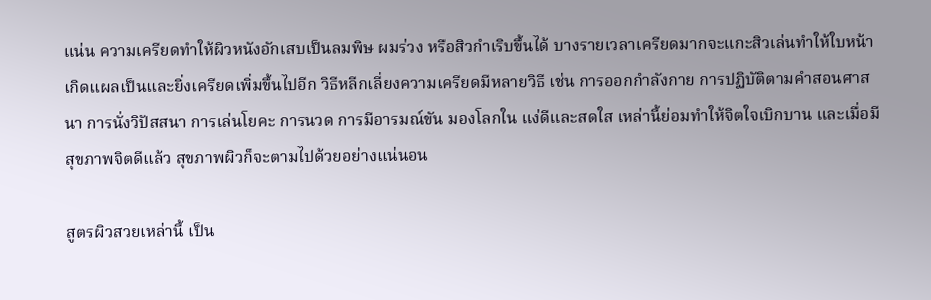แน่น ความเครียดทำให้ผิวหนังอักเสบเป็นลมพิษ ผมร่วง หรือสิวกำเริบขึ้นได้ บางรายเวลาเครียดมากจะแกะสิวเล่นทำให้ใบหน้าเกิดแผลเป็นและยิ่งเครียดเพิ่มขึ้นไปอีก วิธีหลีกเลี่ยงความเครียดมีหลายวิธี เช่น การออกกำลังกาย การปฏิบัติตามคำสอนศาสนา การนั่งวิปัสสนา การเล่นโยคะ การนวด การมีอารมณ์ขัน มองโลกใน แง่ดีและสดใส เหล่านี้ย่อมทำให้จิตใจเบิกบาน และเมื่อมีสุขภาพจิตดีแล้ว สุขภาพผิวก็จะตามไปด้วยอย่างแน่นอน

สูตรผิวสวยเหล่านี้ เป็น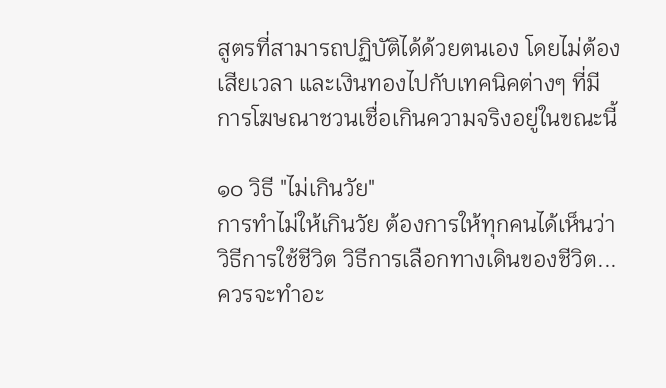สูตรที่สามารถปฏิบัติได้ด้วยตนเอง โดยไม่ต้องเสียเวลา และเงินทองไปกับเทคนิคต่างๆ ที่มีการโฆษณาชวนเชื่อเกินความจริงอยู่ในขณะนี้

๑๐ วิธี "ไม่เกินวัย"
การทำไม่ให้เกินวัย ต้องการให้ทุกคนได้เห็นว่า วิธีการใช้ชีวิต วิธีการเลือกทางเดินของชีวิต...ควรจะทำอะ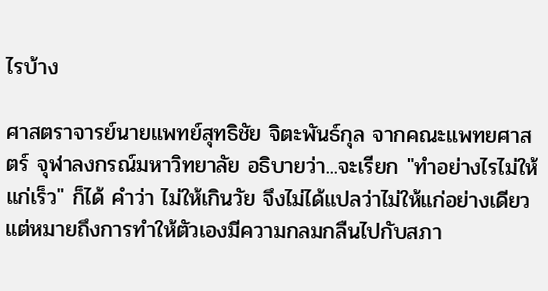ไรบ้าง

ศาสตราจารย์นายแพทย์สุทธิชัย จิตะพันธ์กุล จากคณะแพทยศาสตร์ จุฬาลงกรณ์มหาวิทยาลัย อธิบายว่า...จะเรียก "ทำอย่างไรไม่ให้แก่เร็ว" ก็ได้ คำว่า ไม่ให้เกินวัย จึงไม่ได้แปลว่าไม่ให้แก่อย่างเดียว แต่หมายถึงการทำให้ตัวเองมีความกลมกลืนไปกับสภา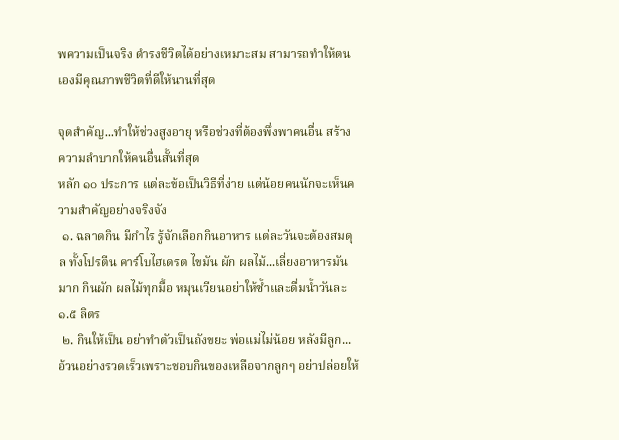พความเป็นจริง ดำรงชีวิตได้อย่างเหมาะสม สามารถทำให้ตนเองมีคุณภาพชีวิตที่ดีให้นานที่สุด

จุดสำคัญ...ทำให้ช่วงสูงอายุ หรือช่วงที่ต้องพึ่งพาคนอื่น สร้างความลำบากให้คนอื่นสั้นที่สุด
หลัก ๑๐ ประการ แต่ละข้อเป็นวิธีที่ง่าย แต่น้อยคนนักจะเห็นความสำคัญอย่างจริงจัง
 ๑. ฉลาดกิน มีกำไร รู้จักเลือกกินอาหาร แต่ละวันจะต้องสมดุล ทั้งโปรตีน คาร์โบไฮเดรต ไขมัน ผัก ผลไม้...เลี่ยงอาหารมันมาก กินผัก ผลไม้ทุกมื้อ หมุนเวียนอย่าให้ซ้ำและดื่มน้ำวันละ ๑.๕ ลิตร
 ๒. กินให้เป็น อย่าทำตัวเป็นถังขยะ พ่อแม่ไม่น้อย หลังมีลูก... อ้วนอย่างรวดเร็วเพราะชอบกินของเหลือจากลูกๆ อย่าปล่อยให้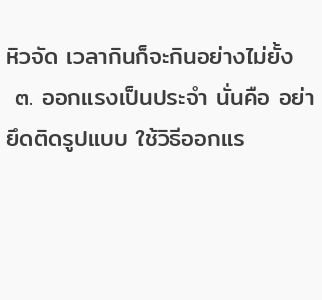หิวจัด เวลากินก็จะกินอย่างไม่ยั้ง
 ๓. ออกแรงเป็นประจำ นั่นคือ อย่ายึดติดรูปแบบ ใช้วิธีออกแร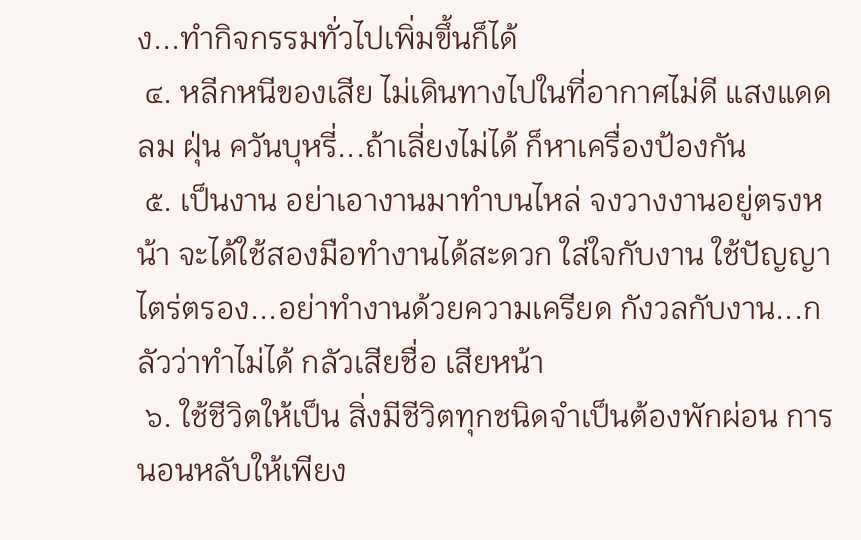ง...ทำกิจกรรมทั่วไปเพิ่มขึ้นก็ได้
 ๔. หลีกหนีของเสีย ไม่เดินทางไปในที่อากาศไม่ดี แสงแดด ลม ฝุ่น ควันบุหรี่...ถ้าเลี่ยงไม่ได้ ก็หาเครื่องป้องกัน
 ๕. เป็นงาน อย่าเอางานมาทำบนไหล่ จงวางงานอยู่ตรงหน้า จะได้ใช้สองมือทำงานได้สะดวก ใส่ใจกับงาน ใช้ปัญญาไตร่ตรอง...อย่าทำงานด้วยความเครียด กังวลกับงาน...กลัวว่าทำไม่ได้ กลัวเสียชื่อ เสียหน้า
 ๖. ใช้ชีวิตให้เป็น สิ่งมีชีวิตทุกชนิดจำเป็นต้องพักผ่อน การนอนหลับให้เพียง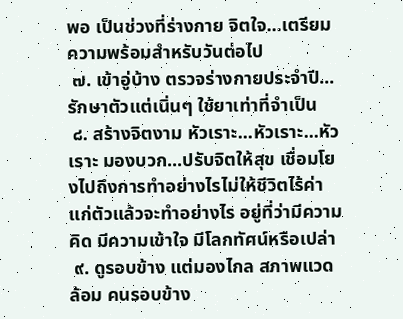พอ เป็นช่วงที่ร่างกาย จิตใจ...เตรียมความพร้อมสำหรับวันต่อไป
 ๗. เข้าอู่บ้าง ตรวจร่างกายประจำปี...รักษาตัวแต่เนิ่นๆ ใช้ยาเท่าที่จำเป็น
 ๘. สร้างจิตงาม หัวเราะ...หัวเราะ...หัวเราะ มองบวก...ปรับจิตให้สุข เชื่อมโยงไปถึงการทำอย่างไรไม่ให้ชีวิตไร้ค่า แก่ตัวแล้วจะทำอย่างไร อยู่ที่ว่ามีความคิด มีความเข้าใจ มีโลกทัศน์หรือเปล่า
 ๙. ดูรอบข้าง แต่มองไกล สภาพแวดล้อม คนรอบข้าง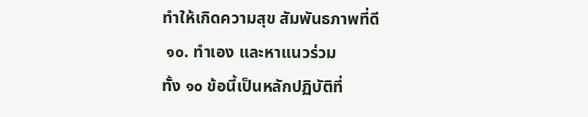ทำให้เกิดความสุข สัมพันธภาพที่ดี
 ๑๐. ทำเอง และหาแนวร่วม
ทั้ง ๑๐ ข้อนี้เป็นหลักปฏิบัติที่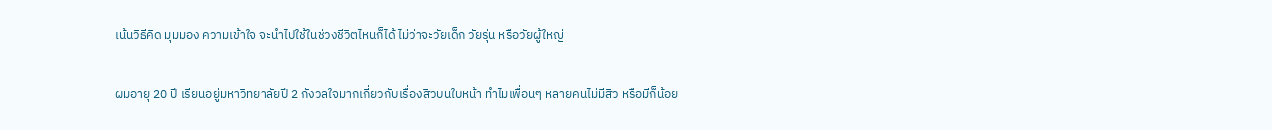เน้นวิธีคิด มุมมอง ความเข้าใจ จะนำไปใช้ในช่วงชีวิตไหนก็ได้ ไม่ว่าจะวัยเด็ก วัยรุ่น หรือวัยผู้ใหญ่

ผมอายุ 20 ปี เรียนอยู่มหาวิทยาลัยปี 2 กังวลใจมากเกี่ยวกับเรื่องสิวบนใบหน้า ทำไมเพื่อนๆ หลายคนไม่มีสิว หรือมีก็น้อย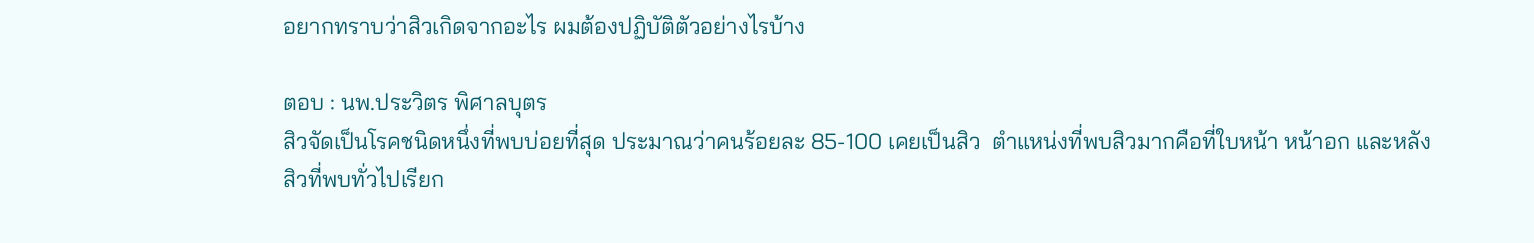อยากทราบว่าสิวเกิดจากอะไร ผมต้องปฏิบัติตัวอย่างไรบ้าง

ตอบ : นพ.ประวิตร พิศาลบุตร
สิวจัดเป็นโรคชนิดหนึ่งที่พบบ่อยที่สุด ประมาณว่าคนร้อยละ 85-100 เคยเป็นสิว  ตำแหน่งที่พบสิวมากคือที่ใบหน้า หน้าอก และหลัง
สิวที่พบทั่วไปเรียก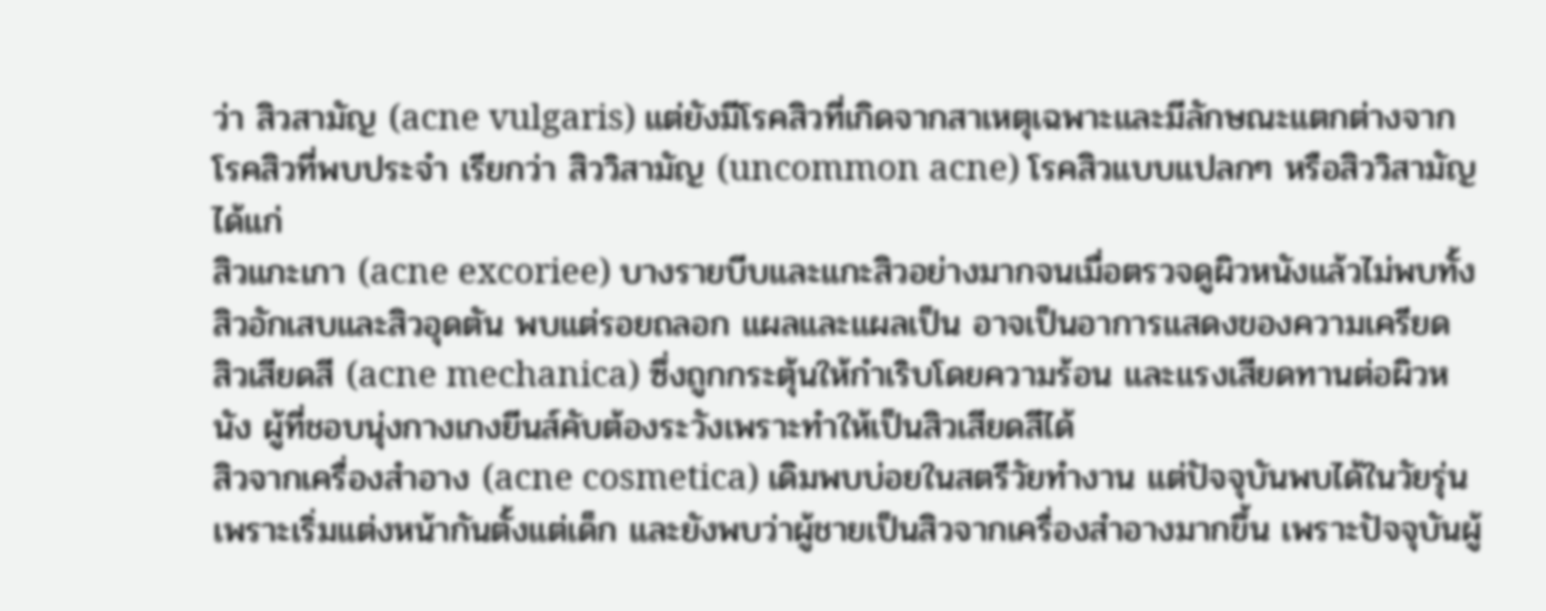ว่า สิวสามัญ (acne vulgaris) แต่ยังมีโรคสิวที่เกิดจากสาเหตุเฉพาะและมีลักษณะแตกต่างจากโรคสิวที่พบประจำ เรียกว่า สิววิสามัญ (uncommon acne) โรคสิวแบบแปลกๆ หรือสิววิสามัญได้แก่
สิวแกะเกา (acne excoriee) บางรายบีบและแกะสิวอย่างมากจนเมื่อตรวจดูผิวหนังแล้วไม่พบทั้งสิวอักเสบและสิวอุดตัน พบแต่รอยถลอก แผลและแผลเป็น อาจเป็นอาการแสดงของความเครียด
สิวเสียดสี (acne mechanica) ซึ่งถูกกระตุ้นให้กำเริบโดยความร้อน และแรงเสียดทานต่อผิวหนัง ผู้ที่ชอบนุ่งกางเกงยีนส์คับต้องระวังเพราะทำให้เป็นสิวเสียดสีได้
สิวจากเครื่องสำอาง (acne cosmetica) เดิมพบบ่อยในสตรีวัยทำงาน แต่ปัจจุบันพบได้ในวัยรุ่น เพราะเริ่มแต่งหน้ากันตั้งแต่เด็ก และยังพบว่าผู้ชายเป็นสิวจากเครื่องสำอางมากขึ้น เพราะปัจจุบันผู้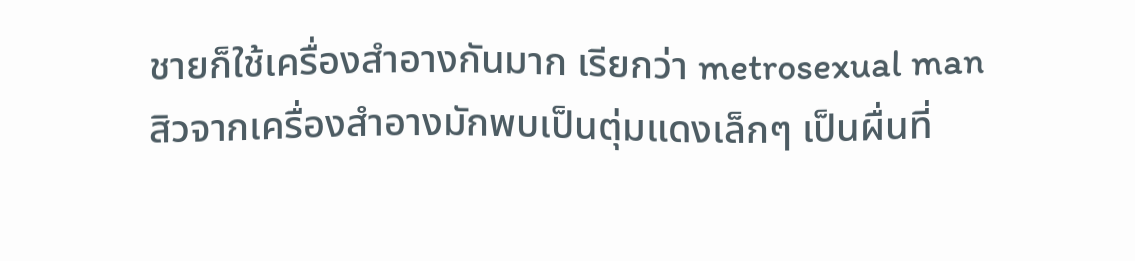ชายก็ใช้เครื่องสำอางกันมาก เรียกว่า metrosexual man
สิวจากเครื่องสำอางมักพบเป็นตุ่มแดงเล็กๆ เป็นผื่นที่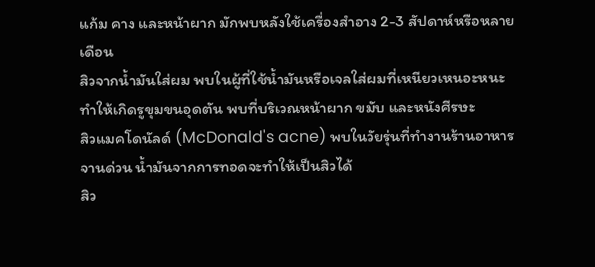แก้ม คาง และหน้าผาก มักพบหลังใช้เครื่องสำอาง 2-3 สัปดาห์หรือหลายเดือน
สิวจากน้ำมันใส่ผม พบในผู้ที่ใช้น้ำมันหรือเจลใส่ผมที่เหนียวเหนอะหนะทำให้เกิดรูขุมขนอุดตัน พบที่บริเวณหน้าผาก ขมับ และหนังศีรษะ
สิวแมคโดนัลด์ (McDonald's acne) พบในวัยรุ่นที่ทำงานร้านอาหารจานด่วน น้ำมันจากการทอดจะทำให้เป็นสิวได้
สิว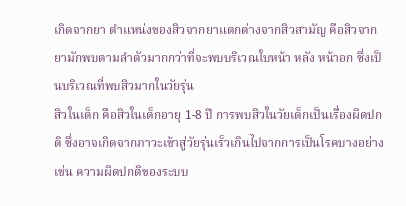เกิดจากยา ตำแหน่งของสิวจากยาแตกต่างจากสิวสามัญ คือสิวจากยามักพบตามลำตัวมากกว่าที่จะพบบริเวณใบหน้า หลัง หน้าอก ซึ่งเป็นบริเวณที่พบสิวมากในวัยรุ่น
สิวในเด็ก คือสิวในเด็กอายุ 1-8 ปี การพบสิวในวัยเด็กเป็นเรื่องผิดปกติ ซึ่งอาจเกิดจากภาวะเข้าสู่วัยรุ่นเร็วเกินไปจากการเป็นโรคบางอย่าง เช่น ความผิดปกติของระบบ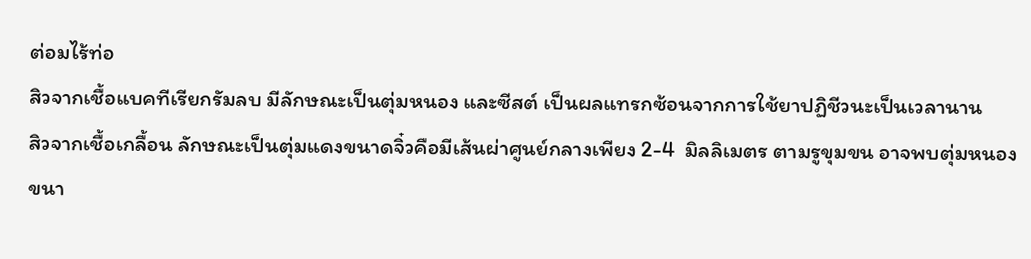ต่อมไร้ท่อ
สิวจากเชื้อแบคทีเรียกรัมลบ มีลักษณะเป็นตุ่มหนอง และซีสต์ เป็นผลแทรกซ้อนจากการใช้ยาปฏิชีวนะเป็นเวลานาน
สิวจากเชื้อเกลื้อน ลักษณะเป็นตุ่มแดงขนาดจิ๋วคือมีเส้นผ่าศูนย์กลางเพียง 2-4  มิลลิเมตร ตามรูขุมขน อาจพบตุ่มหนองขนา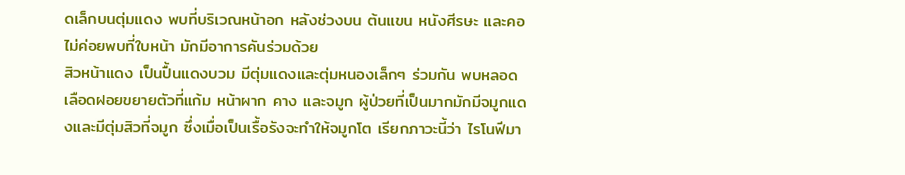ดเล็กบนตุ่มแดง พบที่บริเวณหน้าอก หลังช่วงบน ต้นแขน หนังศีรษะ และคอ ไม่ค่อยพบที่ใบหน้า มักมีอาการคันร่วมด้วย
สิวหน้าแดง เป็นปื้นแดงบวม มีตุ่มแดงและตุ่มหนองเล็กๆ ร่วมกัน พบหลอดเลือดฝอยขยายตัวที่แก้ม หน้าผาก คาง และจมูก ผู้ป่วยที่เป็นมากมักมีจมูกแดงและมีตุ่มสิวที่จมูก ซึ่งเมื่อเป็นเรื้อรังจะทำให้จมูกโต เรียกภาวะนี้ว่า ไรโนฟีมา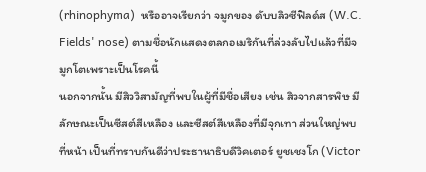(rhinophyma)  หรืออาจเรียกว่า จมูกของ ดับบลิวซีฟิลด์ส (W.C. Fields' nose) ตามชื่อนักแสดงตลกอเมริกันที่ล่วงลับไปแล้วที่มีจมูกโตเพราะเป็นโรคนี้
นอกจากนั้น มีสิววิสามัญที่พบในผู้ที่มีชื่อเสียง เช่น สิวจากสารพิษ มีลักษณะเป็นซีสต์สีเหลือง และซีสต์สีเหลืองที่มีจุกเทา ส่วนใหญ่พบที่หน้า เป็นที่ทราบกันดีว่าประธานาธิบดีวิคเตอร์ ยูชเชงโก (Victor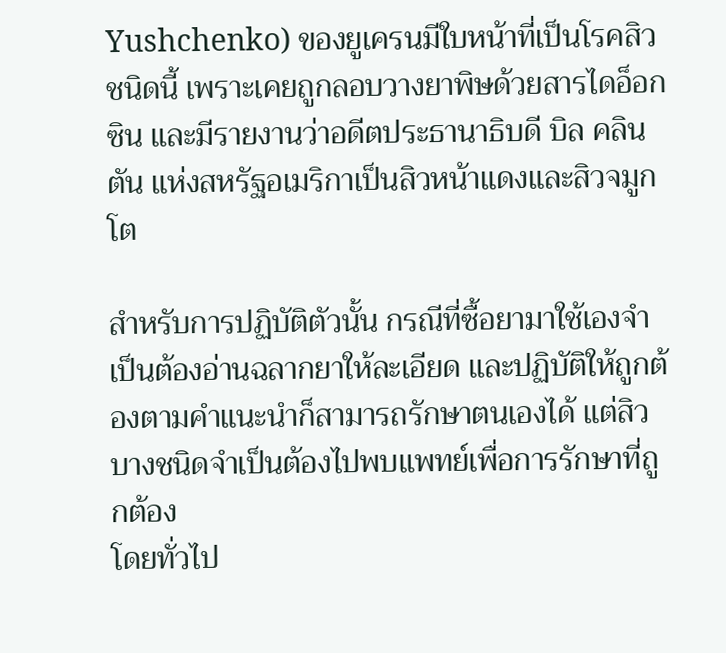Yushchenko) ของยูเครนมีใบหน้าที่เป็นโรคสิวชนิดนี้ เพราะเคยถูกลอบวางยาพิษด้วยสารไดอ็อกซิน และมีรายงานว่าอดีตประธานาธิบดี บิล คลินตัน แห่งสหรัฐอเมริกาเป็นสิวหน้าแดงและสิวจมูกโต

สำหรับการปฏิบัติตัวนั้น กรณีที่ซื้อยามาใช้เองจำเป็นต้องอ่านฉลากยาให้ละเอียด และปฏิบัติให้ถูกต้องตามคำแนะนำก็สามารถรักษาตนเองได้ แต่สิวบางชนิดจำเป็นต้องไปพบแพทย์เพื่อการรักษาที่ถูกต้อง
โดยทั่วไป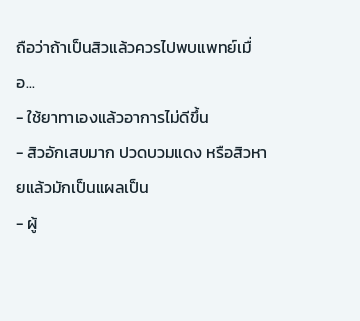ถือว่าถ้าเป็นสิวแล้วควรไปพบแพทย์เมื่อ...
- ใช้ยาทาเองแล้วอาการไม่ดีขึ้น
- สิวอักเสบมาก ปวดบวมแดง หรือสิวหายแล้วมักเป็นแผลเป็น
- ผู้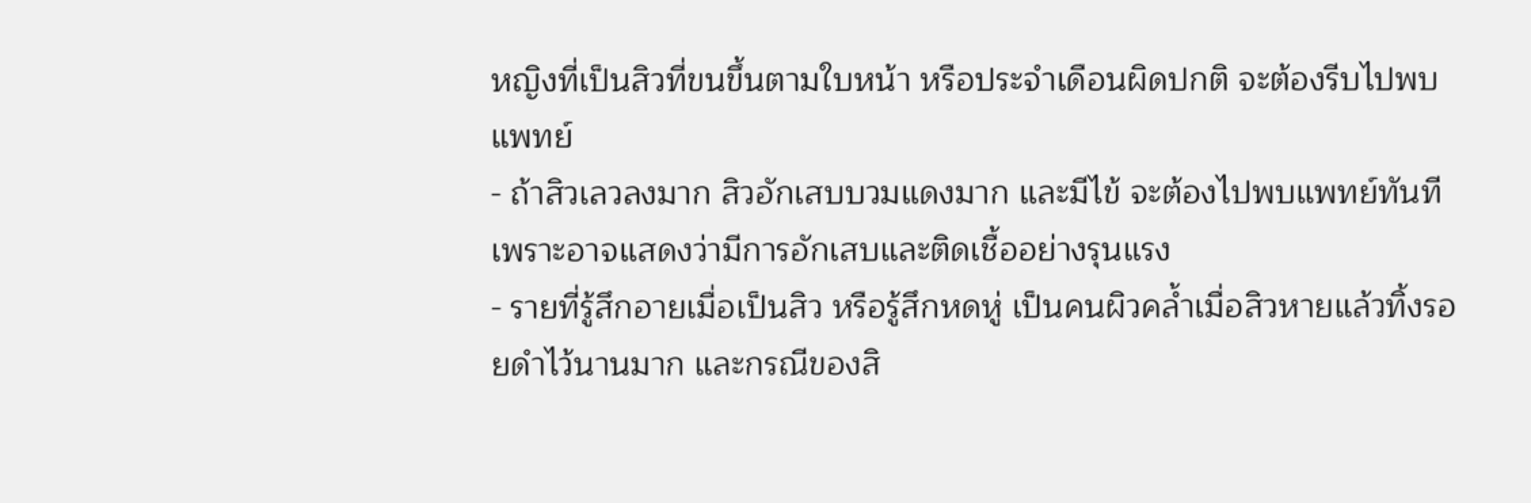หญิงที่เป็นสิวที่ขนขึ้นตามใบหน้า หรือประจำเดือนผิดปกติ จะต้องรีบไปพบแพทย์
- ถ้าสิวเลวลงมาก สิวอักเสบบวมแดงมาก และมีไข้ จะต้องไปพบแพทย์ทันที เพราะอาจแสดงว่ามีการอักเสบและติดเชื้ออย่างรุนแรง
- รายที่รู้สึกอายเมื่อเป็นสิว หรือรู้สึกหดหู่ เป็นคนผิวคล้ำเมื่อสิวหายแล้วทิ้งรอยดำไว้นานมาก และกรณีของสิ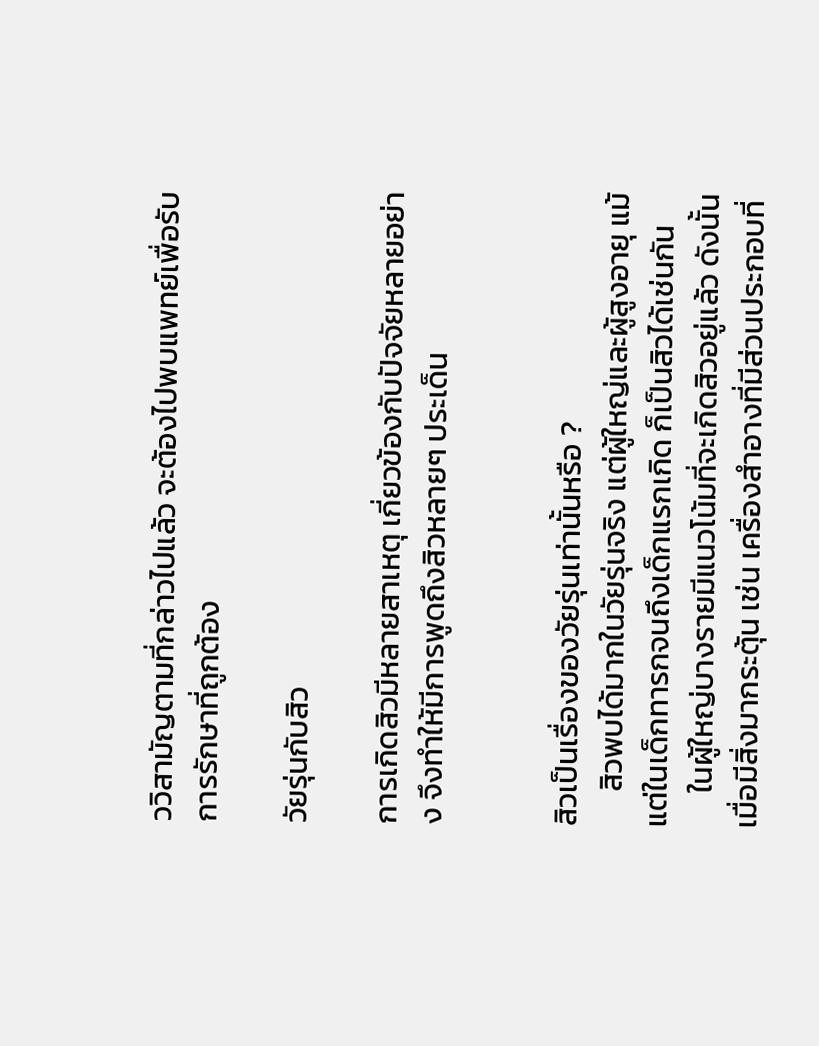ววิสามัญตามที่กล่าวไปแล้ว จะต้องไปพบแพทย์เพื่อรับการรักษาที่ถูกต้อง

วัยรุ่นกับสิว

การเกิดสิวมีหลายสาเหตุ เกี่ยวข้องกับปัจจัยหลายอย่าง จึงทำให้มีการพูดถึงสิวหลายๆ ประเด็น


สิวเป็นเรื่องของวัยรุ่นเท่านั้นหรือ ?
     สิวพบได้มากในวัยรุ่นจริง แต่ผู้ใหญ่และผู้สูงอายุ แม้แต่ในเด็กทารกจนถึงเด็กแรกเกิด ก็เป็นสิวได้เช่นกัน
     ในผู้ใหญ่บางรายมีแนวโน้มที่จะเกิดสิวอยู่แล้ว ดังนั้นเมื่อมีสิ่งมากระตุ้น เช่น เครื่องสำอางที่มีส่วนประกอบที่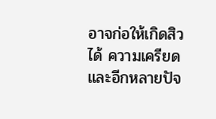อาจก่อให้เกิดสิวได้ ความเครียด และอีกหลายปัจ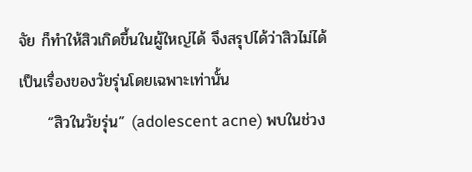จัย ก็ทำให้สิวเกิดขึ้นในผู้ใหญ่ได้ จึงสรุปได้ว่าสิวไม่ได้เป็นเรื่องของวัยรุ่นโดยเฉพาะเท่านั้น
     “สิวในวัยรุ่น” (adolescent acne) พบในช่วง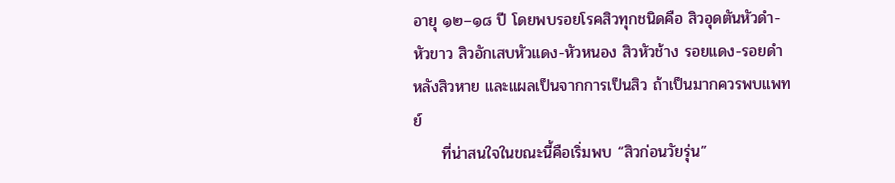อายุ ๑๒–๑๘ ปี โดยพบรอยโรคสิวทุกชนิดคือ สิวอุดตันหัวดำ-หัวขาว สิวอักเสบหัวแดง-หัวหนอง สิวหัวช้าง รอยแดง-รอยดำหลังสิวหาย และแผลเป็นจากการเป็นสิว ถ้าเป็นมากควรพบแพทย์
     ที่น่าสนใจในขณะนี้คือเริ่มพบ “สิวก่อนวัยรุ่น”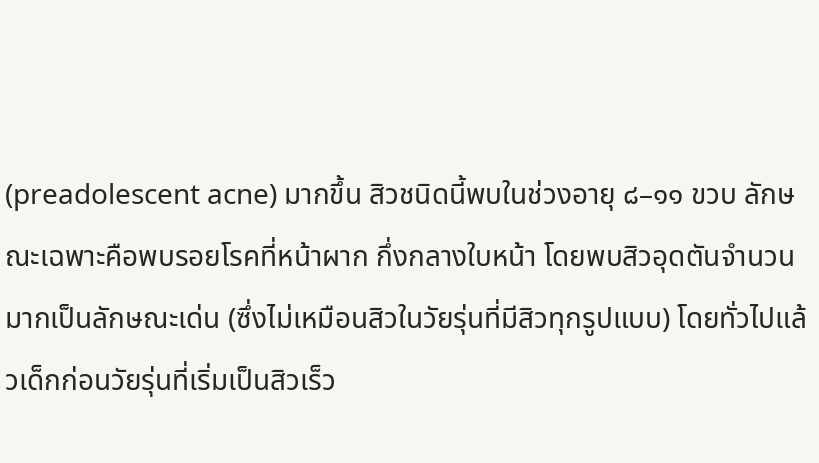(preadolescent acne) มากขึ้น สิวชนิดนี้พบในช่วงอายุ ๘–๑๑ ขวบ ลักษณะเฉพาะคือพบรอยโรคที่หน้าผาก กึ่งกลางใบหน้า โดยพบสิวอุดตันจำนวนมากเป็นลักษณะเด่น (ซึ่งไม่เหมือนสิวในวัยรุ่นที่มีสิวทุกรูปแบบ) โดยทั่วไปแล้วเด็กก่อนวัยรุ่นที่เริ่มเป็นสิวเร็ว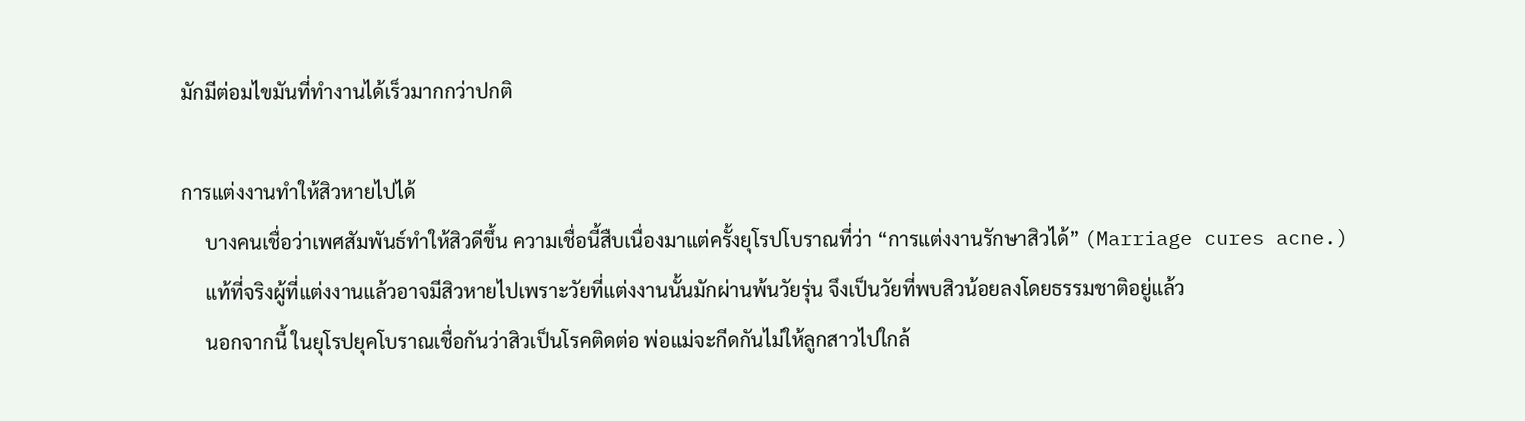มักมีต่อมไขมันที่ทำงานได้เร็วมากกว่าปกติ

การแต่งงานทำให้สิวหายไปได้
     บางคนเชื่อว่าเพศสัมพันธ์ทำให้สิวดีขึ้น ความเชื่อนี้สืบเนื่องมาแต่ครั้งยุโรปโบราณที่ว่า “การแต่งงานรักษาสิวได้” (Marriage cures acne.)
     แท้ที่จริงผู้ที่แต่งงานแล้วอาจมีสิวหายไปเพราะวัยที่แต่งงานนั้นมักผ่านพ้นวัยรุ่น จึงเป็นวัยที่พบสิวน้อยลงโดยธรรมชาติอยู่แล้ว
     นอกจากนี้ ในยุโรปยุคโบราณเชื่อกันว่าสิวเป็นโรคติดต่อ พ่อแม่จะกีดกันไม่ให้ลูกสาวไปใกล้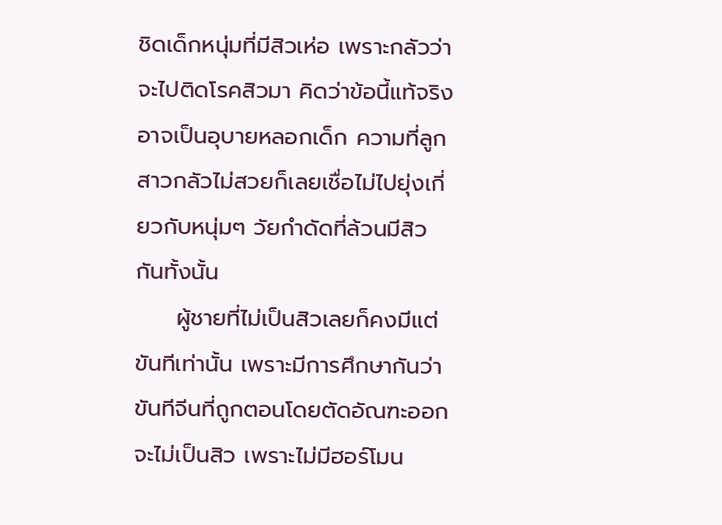ชิดเด็กหนุ่มที่มีสิวเห่อ เพราะกลัวว่าจะไปติดโรคสิวมา คิดว่าข้อนี้แท้จริงอาจเป็นอุบายหลอกเด็ก ความที่ลูกสาวกลัวไม่สวยก็เลยเชื่อไม่ไปยุ่งเกี่ยวกับหนุ่มๆ วัยกำดัดที่ล้วนมีสิวกันทั้งนั้น
     ผู้ชายที่ไม่เป็นสิวเลยก็คงมีแต่ขันทีเท่านั้น เพราะมีการศึกษากันว่าขันทีจีนที่ถูกตอนโดยตัดอัณฑะออกจะไม่เป็นสิว เพราะไม่มีฮอร์โมน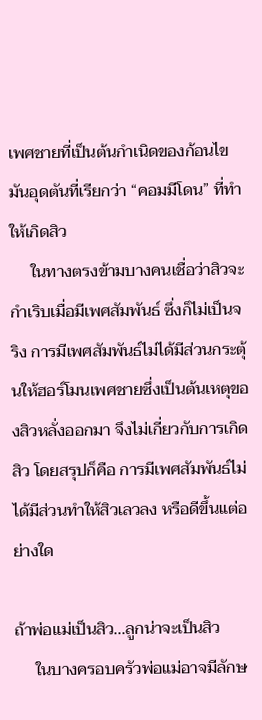เพศชายที่เป็นต้นกำเนิดของก้อนไขมันอุดตันที่เรียกว่า “คอมมีโดน” ที่ทำให้เกิดสิว
     ในทางตรงข้ามบางคนเชื่อว่าสิวจะกำเริบเมื่อมีเพศสัมพันธ์ ซึ่งก็ไม่เป็นจริง การมีเพศสัมพันธ์ไม่ได้มีส่วนกระตุ้นให้ฮอร์โมนเพศชายซึ่งเป็นต้นเหตุของสิวหลั่งออกมา จึงไม่เกี่ยวกับการเกิดสิว โดยสรุปก็คือ การมีเพศสัมพันธ์ไม่ได้มีส่วนทำให้สิวเลวลง หรือดีขึ้นแต่อย่างใด

ถ้าพ่อแม่เป็นสิว...ลูกน่าจะเป็นสิว
     ในบางครอบครัวพ่อแม่อาจมีลักษ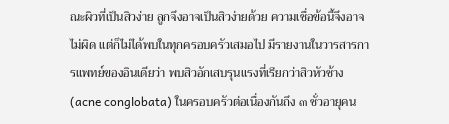ณะผิวที่เป็นสิวง่าย ลูกจึงอาจเป็นสิวง่ายด้วย ความเชื่อข้อนี้จึงอาจไม่ผิด แต่ก็ไม่ได้พบในทุกครอบครัวเสมอไป มีรายงานในวารสารการแพทย์ของอินเดียว่า พบสิวอักเสบรุนแรงที่เรียกว่าสิวหัวช้าง (acne conglobata) ในครอบครัวต่อเนื่องกันถึง ๓ ชั่วอายุคน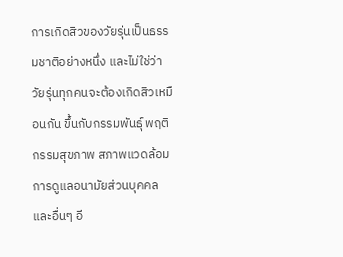การเกิดสิวของวัยรุ่นเป็นธรรมชาติอย่างหนึ่ง และไม่ใช่ว่าวัยรุ่นทุกคนจะต้องเกิดสิวเหมือนกัน ขึ้นกับกรรมพันธุ์ พฤติกรรมสุขภาพ สภาพแวดล้อม การดูแลอนามัยส่วนบุคคล และอื่นๆ อี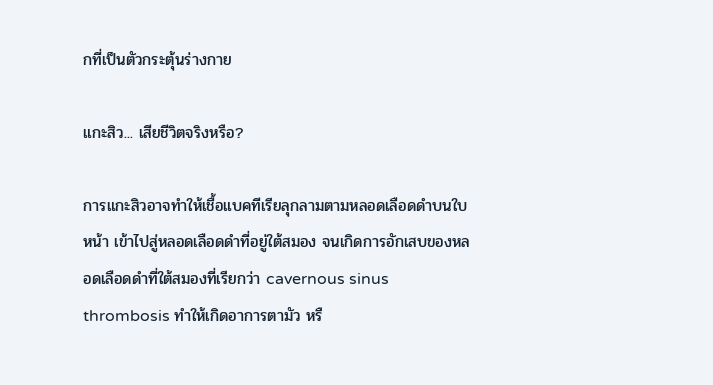กที่เป็นตัวกระตุ้นร่างกาย

แกะสิว... เสียชีวิตจริงหรือ?

การแกะสิวอาจทำให้เชื้อแบคทีเรียลุกลามตามหลอดเลือดดำบนใบหน้า เข้าไปสู่หลอดเลือดดำที่อยู่ใต้สมอง จนเกิดการอักเสบของหลอดเลือดดำที่ใต้สมองที่เรียกว่า cavernous sinus thrombosis ทำให้เกิดอาการตามัว หรื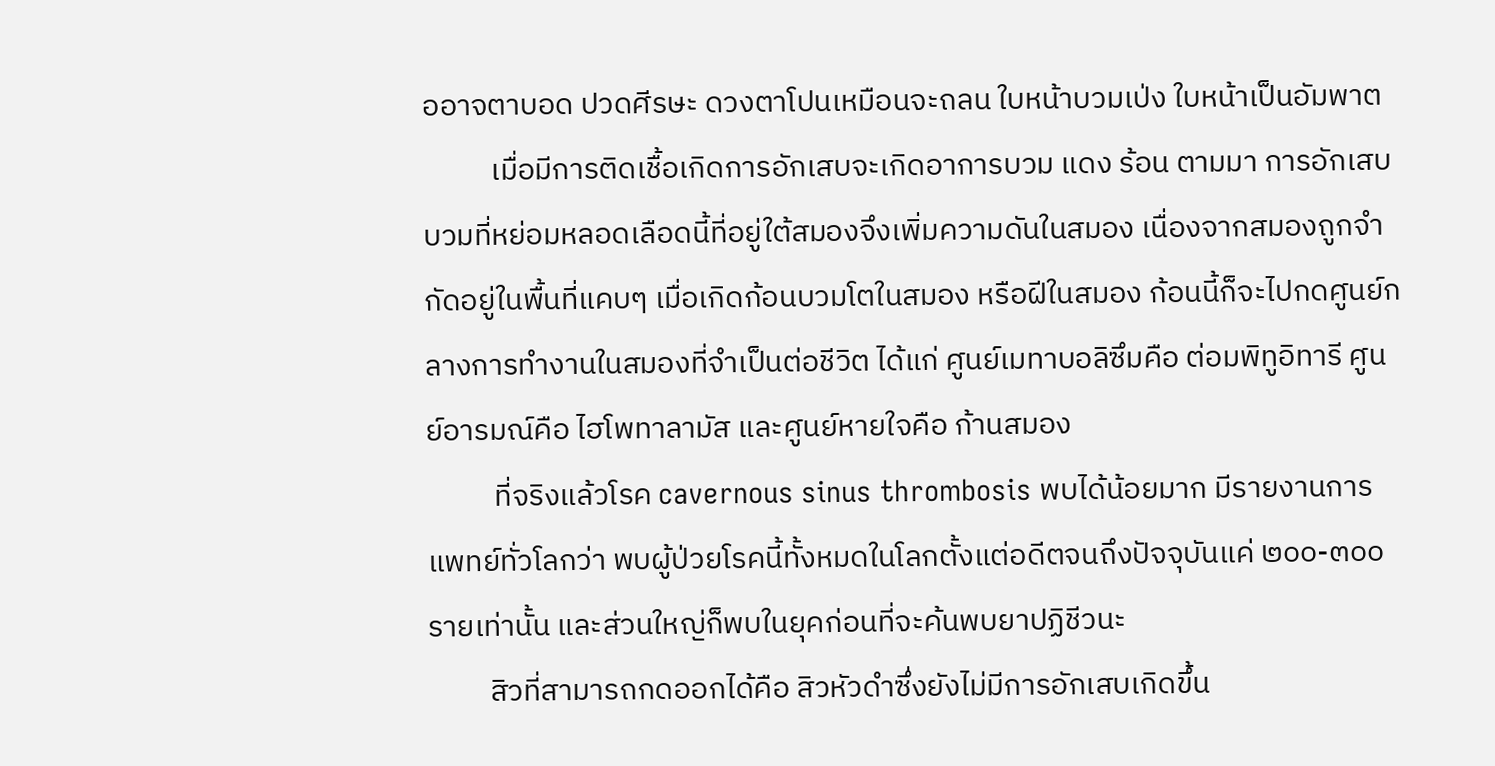ออาจตาบอด ปวดศีรษะ ดวงตาโปนเหมือนจะถลน ใบหน้าบวมเป่ง ใบหน้าเป็นอัมพาต
          เมื่อมีการติดเชื้อเกิดการอักเสบจะเกิดอาการบวม แดง ร้อน ตามมา การอักเสบบวมที่หย่อมหลอดเลือดนี้ที่อยู่ใต้สมองจึงเพิ่มความดันในสมอง เนื่องจากสมองถูกจำกัดอยู่ในพื้นที่แคบๆ เมื่อเกิดก้อนบวมโตในสมอง หรือฝีในสมอง ก้อนนี้ก็จะไปกดศูนย์กลางการทำงานในสมองที่จำเป็นต่อชีวิต ได้แก่ ศูนย์เมทาบอลิซึมคือ ต่อมพิทูอิทารี ศูนย์อารมณ์คือ ไฮโพทาลามัส และศูนย์หายใจคือ ก้านสมอง
          ที่จริงแล้วโรค cavernous sinus thrombosis พบได้น้อยมาก มีรายงานการแพทย์ทั่วโลกว่า พบผู้ป่วยโรคนี้ทั้งหมดในโลกตั้งแต่อดีตจนถึงปัจจุบันแค่ ๒๐๐-๓๐๐ รายเท่านั้น และส่วนใหญ่ก็พบในยุคก่อนที่จะค้นพบยาปฏิชีวนะ
         สิวที่สามารถกดออกได้คือ สิวหัวดำซึ่งยังไม่มีการอักเสบเกิดขึ้น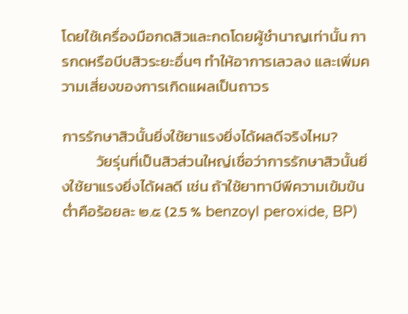โดยใช้เครื่องมือกดสิวและกดโดยผู้ชำนาญเท่านั้น การกดหรือบีบสิวระยะอื่นๆ ทำให้อาการเลวลง และเพิ่มความเสี่ยงของการเกิดแผลเป็นถาวร

การรักษาสิวนั้นยิ่งใช้ยาแรงยิ่งได้ผลดีจริงไหม?
          วัยรุ่นที่เป็นสิวส่วนใหญ่เชื่อว่าการรักษาสิวนั้นยิ่งใช้ยาแรงยิ่งได้ผลดี เช่น ถ้าใช้ยาทาบีพีความเข้มข้นต่ำคือร้อยละ ๒.๕ (2.5 % benzoyl peroxide, BP)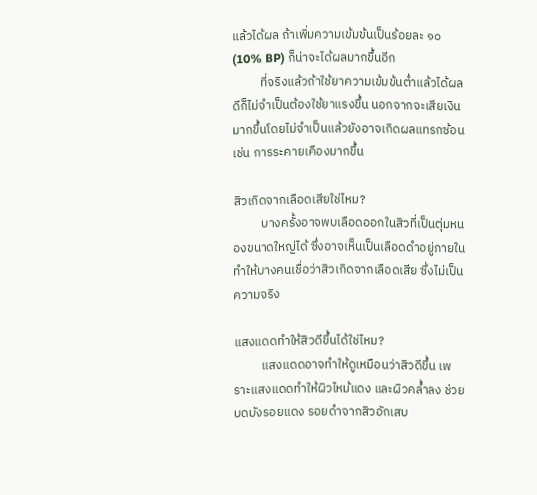แล้วได้ผล ถ้าเพิ่มความเข้มข้นเป็นร้อยละ ๑๐ (10% BP) ก็น่าจะได้ผลมากขึ้นอีก
          ที่จริงแล้วถ้าใช้ยาความเข้มข้นต่ำแล้วได้ผลดีก็ไม่จำเป็นต้องใช้ยาแรงขึ้น นอกจากจะเสียเงินมากขึ้นโดยไม่จำเป็นแล้วยังอาจเกิดผลแทรกซ้อน เช่น การระคายเคืองมากขึ้น

สิวเกิดจากเลือดเสียใช่ไหม?
          บางครั้งอาจพบเลือดออกในสิวที่เป็นตุ่มหนองขนาดใหญ่ได้ ซึ่งอาจเห็นเป็นเลือดดำอยู่ภายใน ทำให้บางคนเชื่อว่าสิวเกิดจากเลือดเสีย ซึ่งไม่เป็นความจริง

แสงแดดทำให้สิวดีขึ้นได้ใช่ไหม?
          แสงแดดอาจทำให้ดูเหมือนว่าสิวดีขึ้น เพราะแสงแดดทำให้ผิวไหม้แดง และผิวคล้ำลง ช่วยบดบังรอยแดง รอยดำจากสิวอักเสบ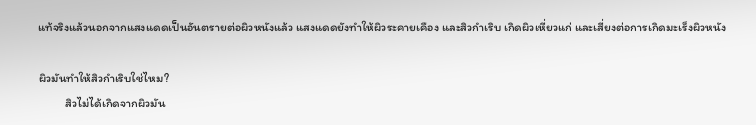แท้จริงแล้วนอกจากแสงแดดเป็นอันตรายต่อผิวหนังแล้ว แสงแดดยังทำให้ผิวระคายเคือง และสิวกำเริบ เกิดผิวเหี่ยวแก่ และเสี่ยงต่อการเกิดมะเร็งผิวหนัง

ผิวมันทำให้สิวกำเริบใช่ไหม?
          สิวไม่ได้เกิดจากผิวมัน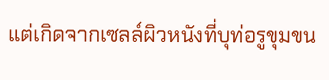แต่เกิดจากเซลล์ผิวหนังที่บุท่อรูขุมขน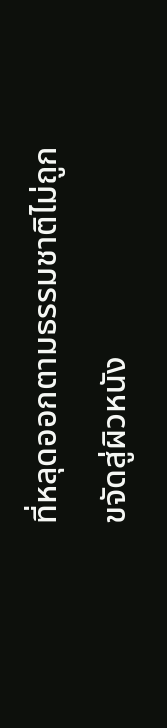ที่หลุดออกตามธรรมชาติไม่ถูกขจัดสู่ผิวหนัง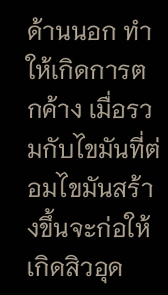ด้านนอก ทำให้เกิดการตกค้าง เมื่อรวมกับไขมันที่ต่อมไขมันสร้างขึ้นจะก่อให้เกิดสิวอุด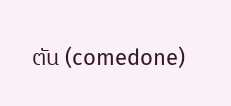ตัน (comedone)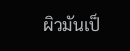ผิวมันเป็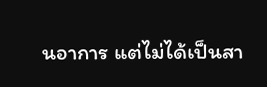นอาการ แต่ไม่ได้เป็นสา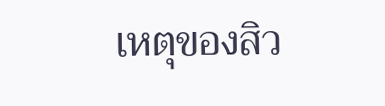เหตุของสิว